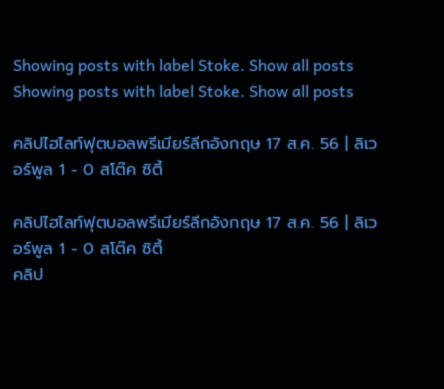Showing posts with label Stoke. Show all posts
Showing posts with label Stoke. Show all posts

คลิปไฮไลท์ฟุตบอลพรีเมียร์ลีกอังกฤษ 17 ส.ค. 56 | ลิเวอร์พูล 1 - 0 สโต๊ค ซิตี้

คลิปไฮไลท์ฟุตบอลพรีเมียร์ลีกอังกฤษ 17 ส.ค. 56 | ลิเวอร์พูล 1 - 0 สโต๊ค ซิตี้
คลิป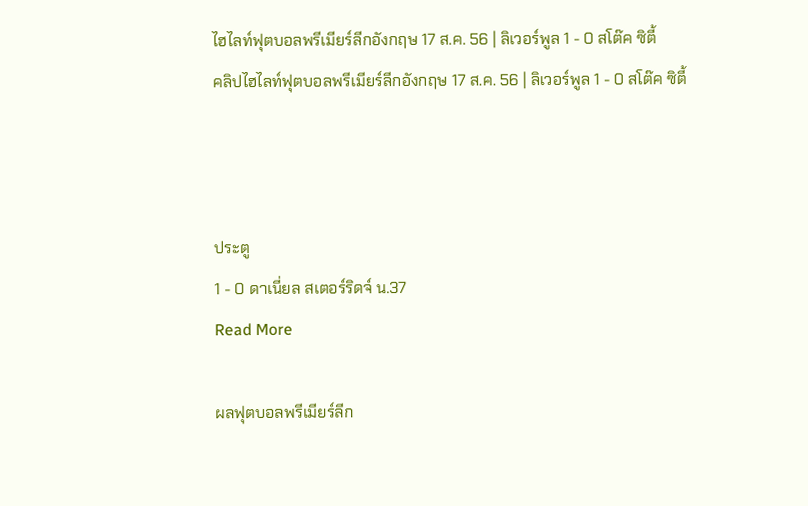ไฮไลท์ฟุตบอลพรีเมียร์ลีกอังกฤษ 17 ส.ค. 56 | ลิเวอร์พูล 1 - 0 สโต๊ค ซิตี้
คลิปไฮไลท์ฟุตบอลพรีเมียร์ลีกอังกฤษ 17 ส.ค. 56 | ลิเวอร์พูล 1 - 0 สโต๊ค ซิตี้



ประตู
1 - 0 ดาเนี่ยล สเตอร์ริดจ์ น.37
Read More

ผลฟุตบอลพรีเมียร์ลีก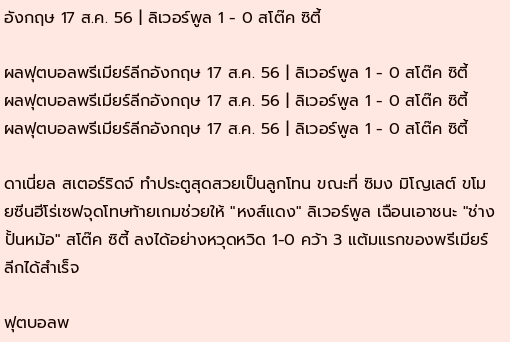อังกฤษ 17 ส.ค. 56 | ลิเวอร์พูล 1 - 0 สโต๊ค ซิตี้

ผลฟุตบอลพรีเมียร์ลีกอังกฤษ 17 ส.ค. 56 | ลิเวอร์พูล 1 - 0 สโต๊ค ซิตี้
ผลฟุตบอลพรีเมียร์ลีกอังกฤษ 17 ส.ค. 56 | ลิเวอร์พูล 1 - 0 สโต๊ค ซิตี้
ผลฟุตบอลพรีเมียร์ลีกอังกฤษ 17 ส.ค. 56 | ลิเวอร์พูล 1 - 0 สโต๊ค ซิตี้

ดาเนี่ยล สเตอร์ริดจ์ ทำประตูสุดสวยเป็นลูกโทน ขณะที่ ซิมง มิโญเลต์ ขโมยซีนฮีโร่เซฟจุดโทษท้ายเกมช่วยให้ "หงส์แดง" ลิเวอร์พูล เฉือนเอาชนะ "ช่างปั้นหม้อ" สโต๊ค ซิตี้ ลงได้อย่างหวุดหวิด 1-0 คว้า 3 แต้มแรกของพรีเมียร์ลีกได้สำเร็จ

ฟุตบอลพ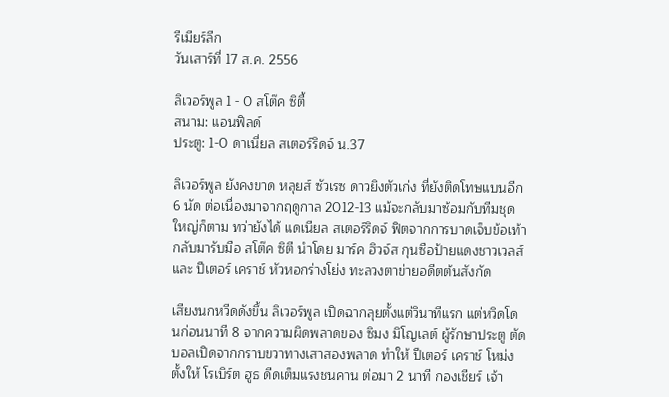รีเมียร์ลีก
วันเสาร์ที่ 17 ส.ค. 2556

ลิเวอร์พูล 1 - 0 สโต๊ค ซิตี้
สนาม: แอนฟิลด์
ประตู: 1-0 ดาเนี่ยล สเตอร์ริดจ์ น.37

ลิเวอร์พูล ยังคงขาด หลุยส์ ซัวเรซ ดาวยิงตัวเก่ง ที่ยังติดโทษแบนอีก 6 นัด ต่อเนื่องมาจากฤดูกาล 2012-13 แม้จะกลับมาซ้อมกับทีมชุดใหญ่ก็ตาม ทว่ายังได้ แดเนียล สเตอร์ริดจ์ ฟิตจากการบาดเจ็บข้อเท้ากลับมารับมือ สโต๊ค ซิตี นำโดย มาร์ค ฮิวจ์ส กุนซือป้ายแดงชาวเวลส์ และ ปีเตอร์ เคราช์ หัวหอกร่างโย่ง ทะลวงตาข่ายอดีตต้นสังกัด

เสียงนกหวีดดังขึ้น ลิเวอร์พูล เปิดฉากลุยตั้งแต่วินาทีแรก แต่หวิดโดนก่อนนาที 8 จากความผิดพลาดของ ซิมง มิโญเลต์ ผู้รักษาประตู ตัดบอลเปิดจากกราบขวาทางเสาสองพลาด ทำให้ ปีเตอร์ เคราช์ โหม่งตั้งให้ โรเบิร์ต ฮูธ ดีดเต็มแรงชนคาน ต่อมา 2 นาที กองเชียร์ เจ้า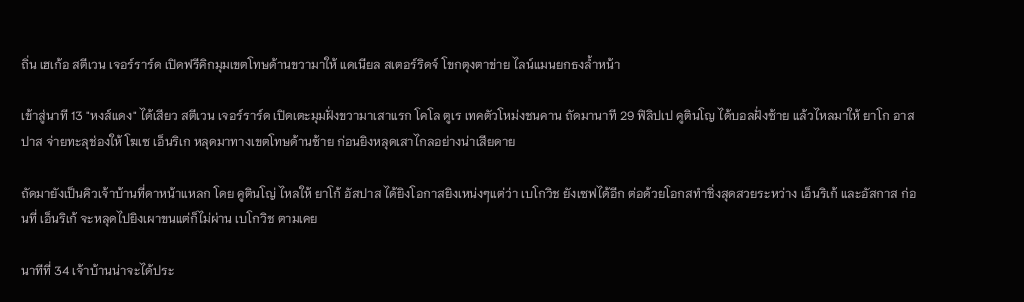ถิ่น เฮเก้อ สตีเวน เจอร์ราร์ด เปิดฟรีคิกมุมเขตโทษด้านขวามาให้ แดเนียล สเตอร์ริดจ์ โขกตุงตาข่าย ไลน์แมนยกธงล้ำหน้า

เข้าสู่นาที 13 "หงส์แดง" ได้เสียว สตีเวน เจอร์ราร์ด เปิดเตะมุมฝั่งขวามาเสาแรก โคโล ตูเร เทคตัวโหม่งชนคาน ถัดมานาที 29 ฟิลิปเป คูตินโญ ได้บอลฝั่งซ้าย แล้วไหลมาให้ ยาโก อาสปาส จ่ายทะลุช่องให้ โฆเซ เอ็นริเก หลุดมาทางเขตโทษด้านซ้าย ก่อนยิงหลุดเสาไกลอย่างน่าเสียดาย

ถัดมายังเป็นคิวเจ้าบ้านที่ดาหน้าแหลก โดย คูตินโญ่ ไหลให้ ยาโก้ อัสปาส ได้ยิงโอกาสยิงเหน่งๆแต่ว่า เบโกวิช ยังเซฟได้อีก ต่อด้วยโอกสทำชิ่งสุดสวยระหว่าง เอ็นริเก้ และอัสกาส ก่อนที่ เอ็นริเก้ จะหลุดไปยิงเผาขนแต่ก็ไม่ผ่าน เบโกวิช ตามเคย

นาทีที่ 34 เจ้าบ้านน่าจะได้ประ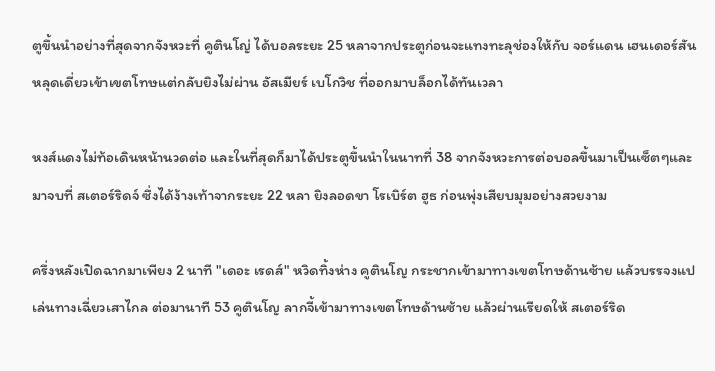ตูขึ้นนำอย่างที่สุดจากจังหวะที่ คูตินโญ่ ได้บอลระยะ 25 หลาจากประตูก่อนจะแทงทะลุช่องให้กับ จอร์แดน เฮนเดอร์สัน หลุดเดี่ยวเข้าเขตโทษแต่กลับยิงไม่ผ่าน อัสเมียร์ เบโกวิช ที่ออกมาบล็อกได้ทันเวลา

หงส์แดงไม่ท้อเดินหน้านวดต่อ และในที่สุดก็มาได้ประตูขึ้นนำในนาทที่ 38 จากจังหวะการต่อบอลขึ้นมาเป็นเซ็ตๆและมาจบที่ สเตอร์ริดจ์ ซึ่งได้ง้างเท้าจากระยะ 22 หลา ยิงลอดขา โรเบิร์ต ฮูธ ก่อนพุ่งเสียบมุมอย่างสวยงาม

ครึ่งหลังเปิดฉากมาเพียง 2 นาที "เดอะ เรดส์" หวิดทิ้งห่าง คูตินโญ กระชากเข้ามาทางเขตโทษด้านซ้าย แล้วบรรจงแปเล่นทางเฉี่ยวเสาไกล ต่อมานาที 53 คูตินโญ ลากจี้เข้ามาทางเขตโทษด้านซ้าย แล้วผ่านเรียดให้ สเตอร์ริด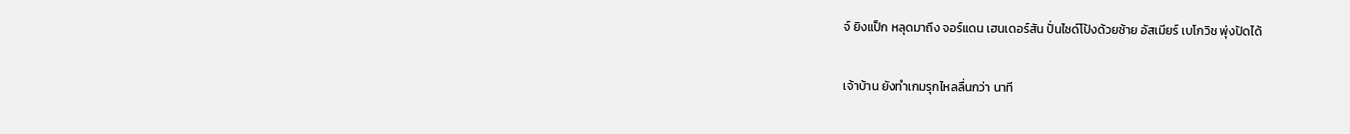จ์ ยิงแป็ก หลุดมาถึง จอร์แดน เฮนเดอร์สัน ปั่นไซด์โป้งด้วยซ้าย อัสเมียร์ เบโกวิช พุ่งปัดได้

เจ้าบ้าน ยังทำเกมรุกไหลลื่นกว่า นาที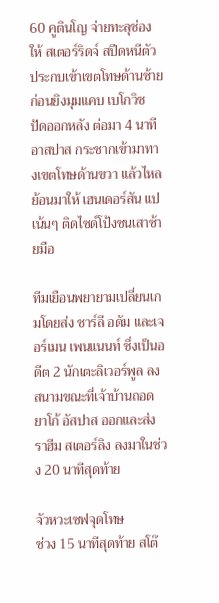60 คูตินโญ จ่ายทะลุช่องให้ สเตอร์ริดจ์ สปีดหนีตัวประกบเข้าเขตโทษด้านซ้าย ก่อนยิงมุมแคบ เบโกวิช ปัดออกหลัง ต่อมา 4 นาที อาสปาส กระชากเข้ามาทางเขตโทษด้านขวา แล้วไหลย้อนมาให้ เฮนเดอร์สัน แปเน้นๆ ติดไซด์โป้งชนเสาซ้ายมือ

ทีมเยือนพยายามเปลี่ยนเกมโดยส่ง ชาร์ลี อดัม และเจอร์เมน เพนแนนท์ ซึ่งเป็นอดีต 2 นักเตะลิเวอร์พูล ลงสนามขณะที่เจ้าบ้านถอด ยาโก้ อัสปาส ออกและส่ง ราฮีม สเตอร์ลิง ลงมาในช่วง 20 นาทีสุดท้าย

จัวหวะเซฟจุดโทษ
ช่วง 15 นาทีสุดท้าย สโต๊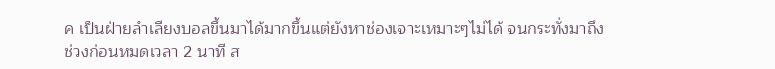ค เป็นฝ่ายลำเลียงบอลขึ้นมาได้มากขึ้นแต่ยังหาช่องเจาะเหมาะๆไม่ได้ จนกระทั่งมาถึงช่วงก่อนหมดเวลา 2 นาที ส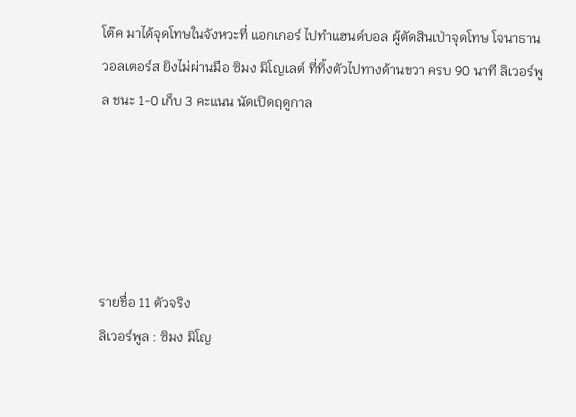โต๊ค มาได้จุดโทษในจังหวะที่ แอกเกอร์ ไปทำแฮนด์บอล ผู้ตัดสินเป่าจุดโทษ โจนาธาน วอลเตอร์ส ยิงไม่ผ่านมือ ซิมง มิโญเลต์ ที่ทิ้งตัวไปทางด้านขวา ครบ 90 นาที ลิเวอร์พูล ชนะ 1-0 เก็บ 3 คะแนน นัดเปิดฤดูกาล





รายชื่อ 11 ตัวจริง
ลิเวอร์พูล : ซิมง มิโญ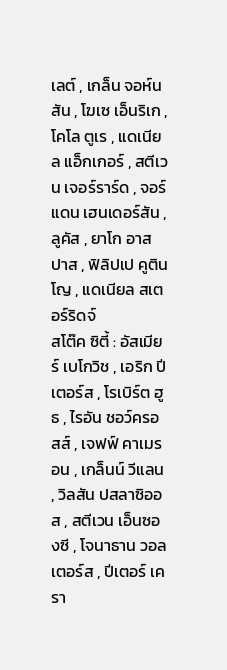เลต์ , เกล็น จอห์นสัน , โฆเซ เอ็นริเก , โคโล ตูเร , แดเนียล แอ็กเกอร์ , สตีเวน เจอร์ราร์ด , จอร์แดน เฮนเดอร์สัน , ลูคัส , ยาโก อาสปาส , ฟิลิปเป คูตินโญ , แดเนียล สเตอร์ริดจ์
สโต๊ค ซิตี้ : อัสเมียร์ เบโกวิช , เอริก ปีเตอร์ส , โรเบิร์ต ฮูธ , ไรอัน ชอว์ครอสส์ , เจฟฟ์ คาเมรอน , เกล็นน์ วีแลน , วิลสัน ปสลาซิออส , สตีเวน เอ็นซองซี , โจนาธาน วอลเตอร์ส , ปีเตอร์ เครา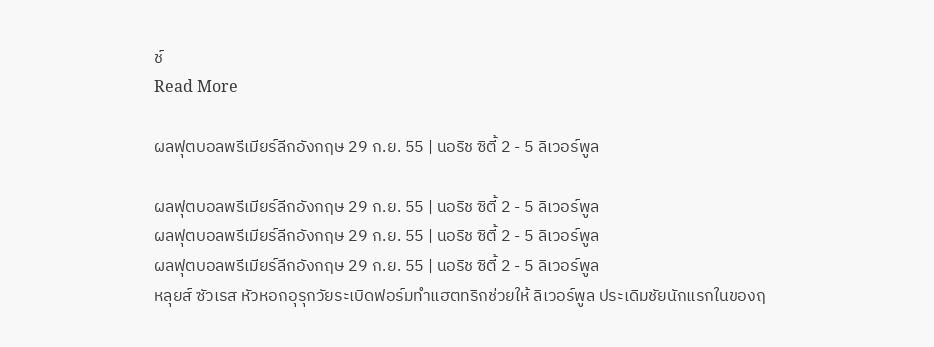ช์
Read More

ผลฟุตบอลพรีเมียร์ลีกอังกฤษ 29 ก.ย. 55 | นอริช ซิตี้ 2 - 5 ลิเวอร์พูล

ผลฟุตบอลพรีเมียร์ลีกอังกฤษ 29 ก.ย. 55 | นอริช ซิตี้ 2 - 5 ลิเวอร์พูล
ผลฟุตบอลพรีเมียร์ลีกอังกฤษ 29 ก.ย. 55 | นอริช ซิตี้ 2 - 5 ลิเวอร์พูล
ผลฟุตบอลพรีเมียร์ลีกอังกฤษ 29 ก.ย. 55 | นอริช ซิตี้ 2 - 5 ลิเวอร์พูล
หลุยส์ ซัวเรส หัวหอกอุรุกวัยระเบิดฟอร์มทำแฮตทริกช่วยให้ ลิเวอร์พูล ประเดิมชัยนักแรกในของฤ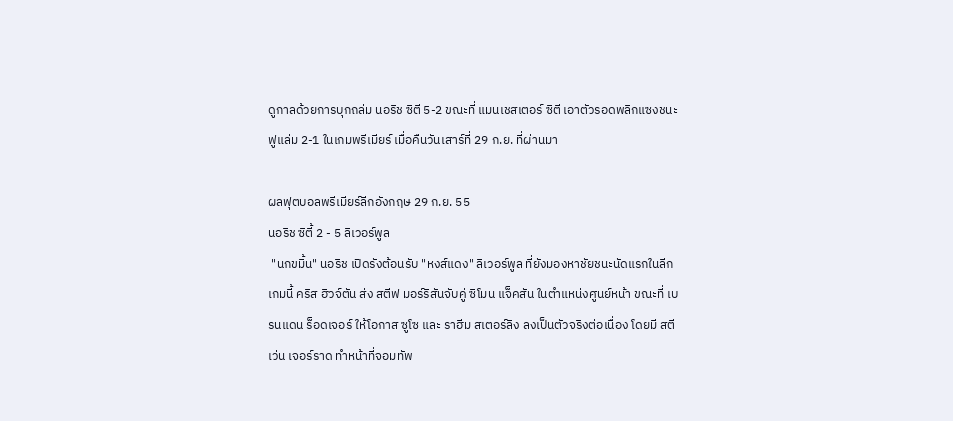ดูกาลด้วยการบุกถล่ม นอริช ซิตี 5-2 ขณะที่ แมนเชสเตอร์ ซิตี เอาตัวรอดพลิกแซงชนะ ฟูแล่ม 2-1 ในเกมพรีเมียร์ เมื่อคืนวันเสาร์ที่ 29 ก.ย. ที่ผ่านมา

ผลฟุตบอลพรีเมียร์ลีกอังกฤษ 29 ก.ย. 55
นอริช ซิตี้ 2 - 5 ลิเวอร์พูล
 "นกขมิ้น" นอริช เปิดรังต้อนรับ "หงส์แดง" ลิเวอร์พูล ที่ยังมองหาชัยชนะนัดแรกในลีก เกมนี้ คริส ฮิวจ์ตัน ส่ง สตีฟ มอร์ริสันจับคู่ ซิโมน แจ็คสัน ในตำแหน่งศูนย์หน้า ขณะที่ เบรนแดน ร็อดเจอร์ ให้โอกาส ซูโซ และ ราฮีม สเตอร์ลิง ลงเป็นตัวจริงต่อเนื่อง โดยมี สตีเว่น เจอร์ราด ทำหน้าที่จอมทัพ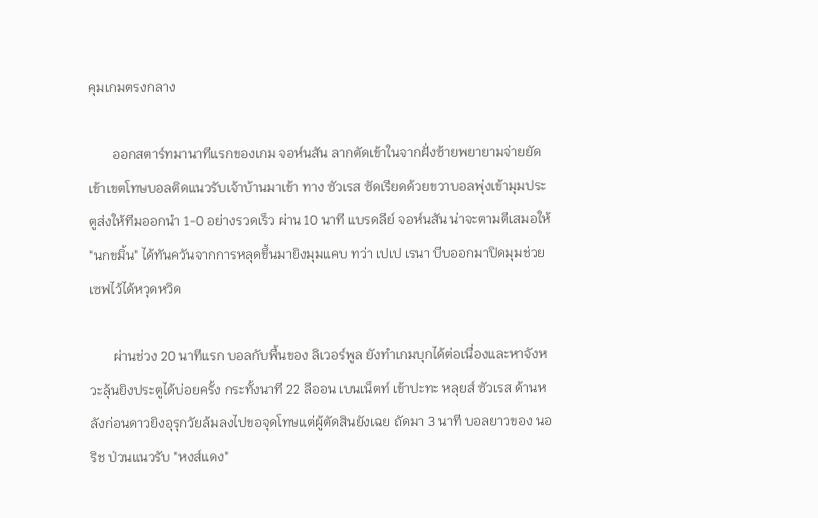คุมเกมตรงกลาง

       ออกสตาร์ทมานาทีแรกของเกม จอห์นสัน ลากตัดเข้าในจากฝั่งซ้ายพยายามจ่ายยัดเข้าเขตโทษบอลติดแนวรับเจ้าบ้านมาเข้า ทาง ซัวเรส ซัดเรียดด้วยขวาบอลพุ่งเข้ามุมประตูส่งให้ทีมออกนำ 1-0 อย่างรวดเร็ว ผ่าน 10 นาที แบรดลีย์ จอห์นสัน น่าจะตามตีเสมอให้ "นกขมิ้น" ได้ทันควันจากการหลุดขึ้นมายิงมุมแคบ ทว่า เปเป เรนา บีบออกมาปิดมุมช่วยเซฟไว้ได้หวุดหวิด

       ผ่านช่วง 20 นาทีแรก บอลกับพื้นของ ลิเวอร์พูล ยังทำเกมบุกได้ต่อเนื่องและหาจังหวะลุ้นยิงประตูได้บ่อยครั้ง กระทั้งนาที 22 ลีออน เบนเน็ตท์ เข้าปะทะ หลุยส์ ซัวเรส ด้านหลังก่อนดาวยิงอุรุกวัยล้มลงไปขอจุดโทษแต่ผู้ตัดสินยังเฉย ถัดมา 3 นาที บอลยาวของ นอริช ป่วนแนวรับ "หงส์แดง"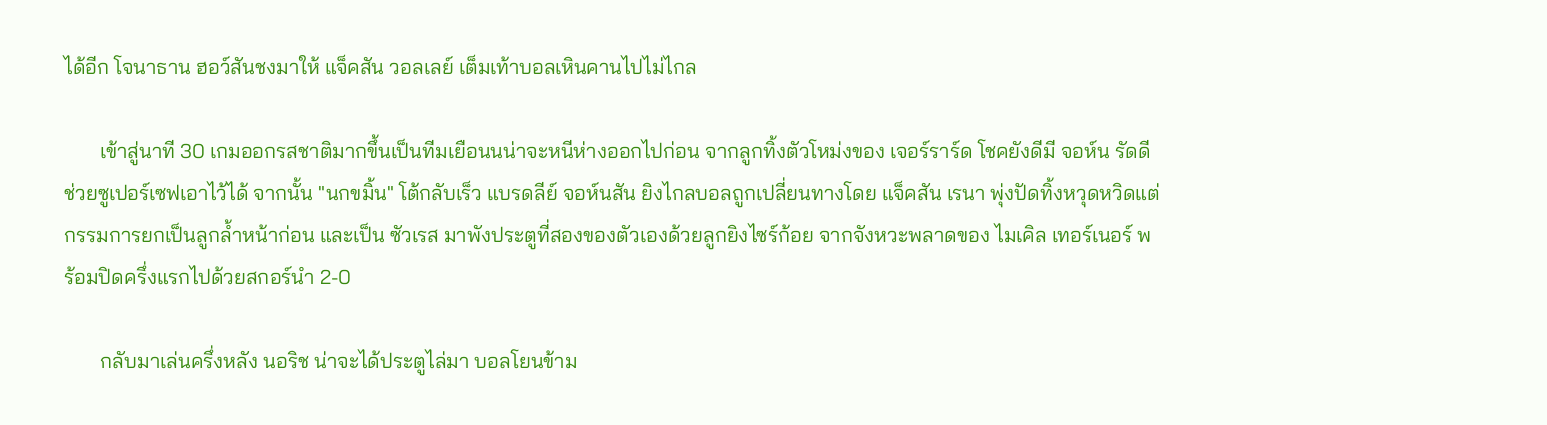ได้อีก โจนาธาน ฮอว์สันชงมาให้ แจ็คสัน วอลเลย์ เต็มเท้าบอลเหินคานไปไม่ไกล

       เข้าสู่นาที 30 เกมออกรสชาติมากขึ้นเป็นทีมเยือนนน่าจะหนีห่างออกไปก่อน จากลูกทิ้งตัวโหม่งของ เจอร์ราร์ด โชคยังดีมี จอห์น รัดดี ช่วยซูเปอร์เซฟเอาไว้ได้ จากนั้น "นกขมิ้น" โต้กลับเร็ว แบรดลีย์ จอห์นสัน ยิงไกลบอลถูกเปลี่ยนทางโดย แจ็คสัน เรนา พุ่งปัดทิ้งหวุดหวิดแต่กรรมการยกเป็นลูกล้ำหน้าก่อน และเป็น ซัวเรส มาพังประตูที่สองของตัวเองด้วยลูกยิงไซร์ก้อย จากจังหวะพลาดของ ไมเคิล เทอร์เนอร์ พร้อมปิดครึ่งแรกไปด้วยสกอร์นำ 2-0

       กลับมาเล่นครึ่งหลัง นอริช น่าจะได้ประตูไล่มา บอลโยนข้าม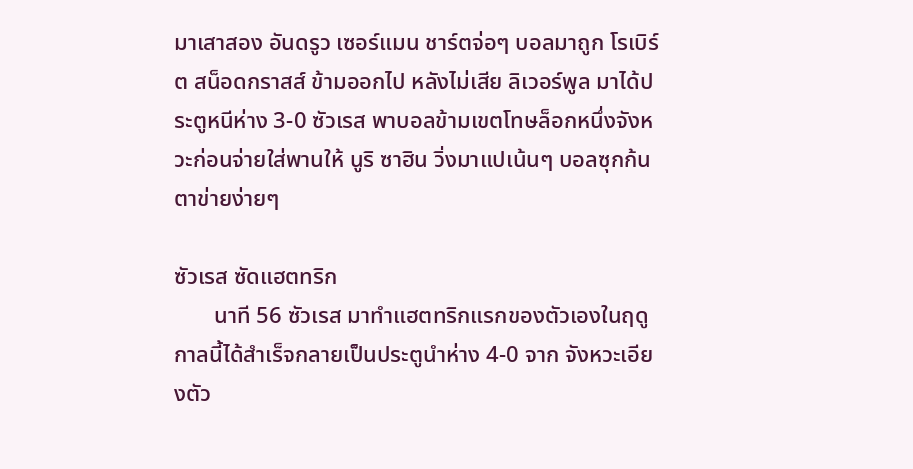มาเสาสอง อันดรูว เซอร์แมน ชาร์ตจ่อๆ บอลมาถูก โรเบิร์ต สน็อดกราสส์ ข้ามออกไป หลังไม่เสีย ลิเวอร์พูล มาได้ประตูหนีห่าง 3-0 ซัวเรส พาบอลข้ามเขตโทษล็อกหนึ่งจังหวะก่อนจ่ายใส่พานให้ นูริ ซาฮิน วิ่งมาแปเน้นๆ บอลซุกก้นตาข่ายง่ายๆ

ซัวเรส ซัดแฮตทริก
       นาที 56 ซัวเรส มาทำแฮตทริกแรกของตัวเองในฤดูกาลนี้ได้สำเร็จกลายเป็นประตูนำห่าง 4-0 จาก จังหวะเอียงตัว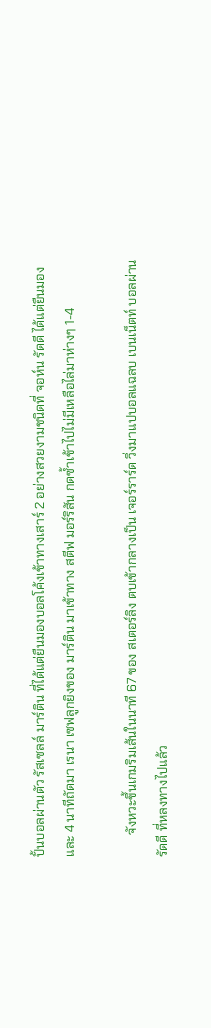ปั้นบอลผ่านตัว รัสเซลล์ มาร์ติน ที่ได้แต่ยืนมองบอลโค้งเข้าทางเสาร์ 2 อย่างสวยงามชนิดที่ จอห์น รัดดี ได้แต่ยืนมอง และ 4 นาทีถัดมา เรนา เซฟลูกยิงของ มาร์ติน มาเข้าทาง สตีฟ มอร์ริสัน กดซ้ำเข้าไปไม่มีเหลือไล่มาห่างๆ 1-4

       จังหวะขึ้นเกมริมเส้นในนาที 67 ของ สเตอร์ลิง ตบเข้ากลางเป็น เจอร์ราร์ด วิ่งมาแปบอลแฉลบ เบนเน็ตท์ บอลผ่าน รัดดี ที่หลงทางไปแล้ว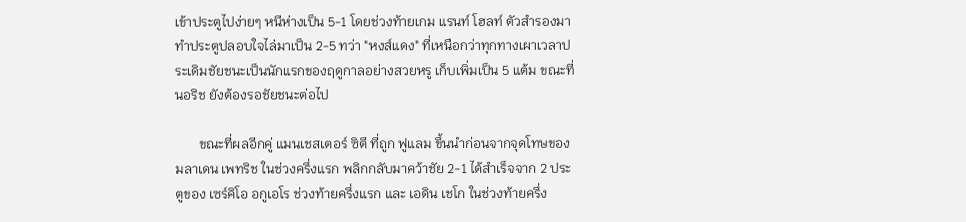เข้าประตูไปง่ายๆ หนีห่างเป็น 5-1 โดยช่วงท้ายเกม แรนท์ โฮลท์ ตัวสำรองมาทำประตูปลอบใจไล่มาเป็น 2-5 ทว่า "หงส์แดง" ที่เหนือกว่าทุกทางเผาเวลาประเดิมชัยชนะเป็นนักแรกของฤดูกาลอย่างสวยหรู เก็บเพิ่มเป็น 5 แต้ม ขณะที่ นอริช ยังต้องรอชัยชนะต่อไป

       ขณะที่ผลอีกคู่ แมนเชสเตอร์ ซิตี ที่ถูก ฟูแลม ขึ้นนำก่อนจากจุดโทษของ มลาเดน เพทริช ในช่วงครึ่งแรก พลิกกลับมาคว้าชัย 2-1 ได้สำเร็จจาก 2 ประตูของ เซร์คิโอ อกูเอโร ช่วงท้ายครึ่งแรก และ เอดิน เชโก ในช่วงท้ายครึ่ง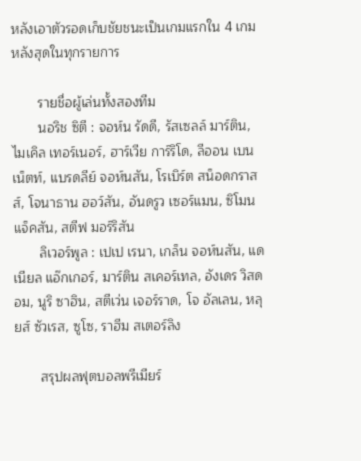หลังเอาตัวรอดเก็บชัยชนะเป็นเกมแรกใน 4 เกมหลังสุดในทุกรายการ

       รายชื่อผู้เล่นทั้งสองทีม
       นอริช ซิตี : จอห์น รัดดี, รัสเซลล์ มาร์ติน, ไมเคิล เทอร์เนอร์, ฮาร์เวีย การ์ริโด, ลีออน เบนเน็ตท์, แบรดลีย์ จอห์นสัน, โรเบิร์ต สน็อดกราสส์, โจนาธาน ฮอว์สัน, อันดรูว เซอร์แมน, ซิโมน แจ็คสัน, สตีฟ มอร์ริสัน
       ลิเวอร์พูล : เปเป เรนา, เกล็น จอห์นสัน, แดเนียล แอ๊กเกอร์, มาร์ติน สเคอร์เทล, อังเดร วิสดอม, นูริ ซาฮิน, สตีเว่น เจอร์ราด, โจ อัลเลน, หลุยส์ ซัวเรส, ซูโซ, ราฮีม สเตอร์ลิง

       สรุปผลฟุตบอลพรีเมียร์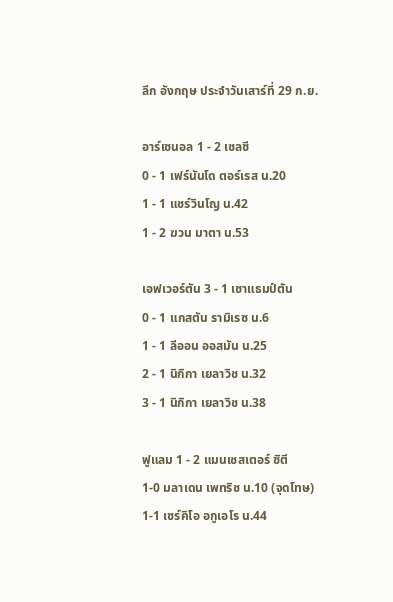ลีก อังกฤษ ประจำวันเสาร์ที่ 29 ก.ย.

อาร์เซนอล 1 - 2 เชลซี
0 - 1 เฟร์นันโด ตอร์เรส น.20
1 - 1 แชร์วินโญ น.42
1 - 2 ฆวน มาตา น.53

เอฟเวอร์ตัน 3 - 1 เซาแธมป์ตัน
0 - 1 แกสตัน รามิเรซ น.6
1 - 1 ลีออน ออสมัน น.25
2 - 1 นิกิกา เยลาวิช น.32
3 - 1 นิกิกา เยลาวิช น.38

ฟูแลม 1 - 2 แมนเชสเตอร์ ซิตี
1-0 มลาเดน เพทริช น.10 (จุดโทษ)
1-1 เซร์คิโอ อกูเอโร น.44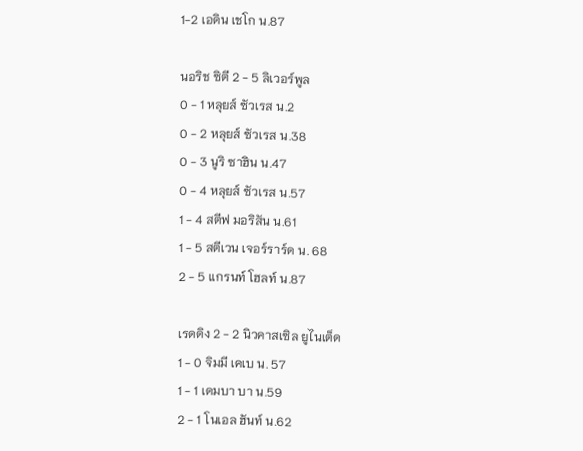1-2 เอดิน เชโก น.87

นอริช ซิตี 2 - 5 ลิเวอร์พูล
0 - 1 หลุยส์ ซัวเรส น.2
0 - 2 หลุยส์ ซัวเรส น.38
0 - 3 นูริ ซาฮิน น.47
0 - 4 หลุยส์ ซัวเรส น.57
1 - 4 สตีฟ มอริสัน น.61
1 - 5 สตีเวน เจอร์ราร์ด น. 68
2 - 5 แกรนท์ โฮลท์ น.87

เรดดิง 2 - 2 นิวคาสเซิล ยูไนเต็ด
1 - 0 จิมมี เคเบ น. 57
1 - 1 เดมบา บา น.59
2 - 1 โนเอล ฮันท์ น.62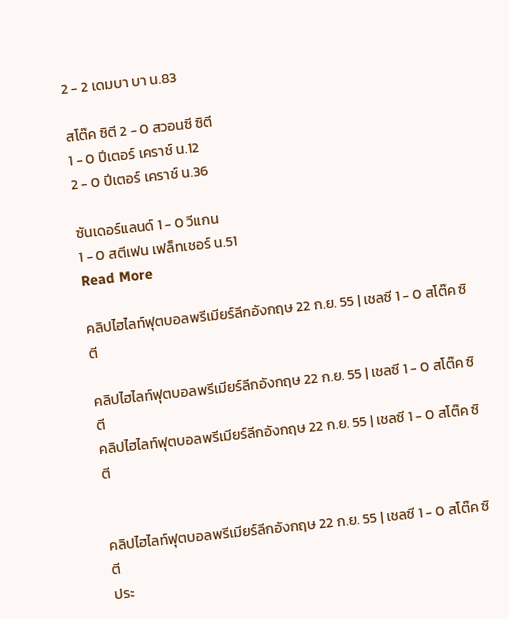2 - 2 เดมบา บา น.83

สโต๊ค ซิตี 2 - 0 สวอนซี ซิตี
1 - 0 ปีเตอร์ เคราช์ น.12
2 - 0 ปีเตอร์ เคราช์ น.36

ซันเดอร์แลนด์ 1 - 0 วีแกน
1 - 0 สตีเฟน เฟล็ทเชอร์ น.51
Read More

คลิปไฮไลท์ฟุตบอลพรีเมียร์ลีกอังกฤษ 22 ก.ย. 55 | เชลซี 1 - 0 สโต๊ค ซิตี

คลิปไฮไลท์ฟุตบอลพรีเมียร์ลีกอังกฤษ 22 ก.ย. 55 | เชลซี 1 - 0 สโต๊ค ซิตี
คลิปไฮไลท์ฟุตบอลพรีเมียร์ลีกอังกฤษ 22 ก.ย. 55 | เชลซี 1 - 0 สโต๊ค ซิตี


คลิปไฮไลท์ฟุตบอลพรีเมียร์ลีกอังกฤษ 22 ก.ย. 55 | เชลซี 1 - 0 สโต๊ค ซิตี
ประ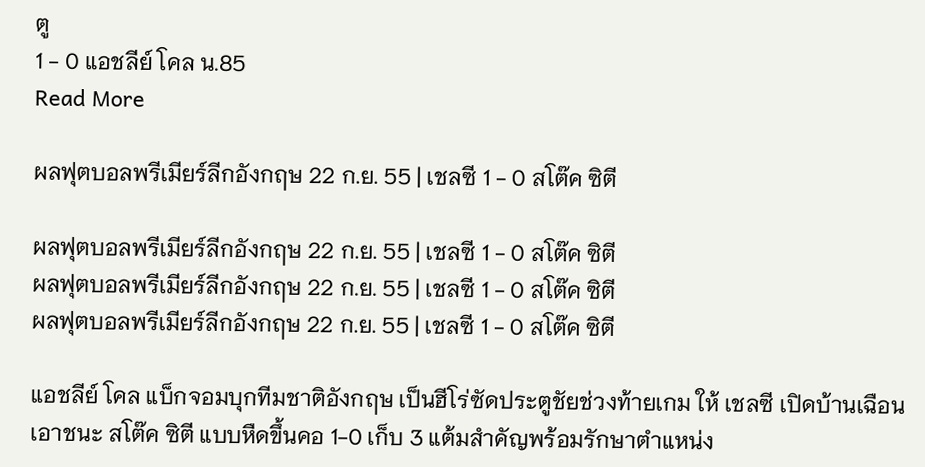ตู
1 - 0 แอชลีย์ โคล น.85
Read More

ผลฟุตบอลพรีเมียร์ลีกอังกฤษ 22 ก.ย. 55 | เชลซี 1 - 0 สโต๊ค ซิตี

ผลฟุตบอลพรีเมียร์ลีกอังกฤษ 22 ก.ย. 55 | เชลซี 1 - 0 สโต๊ค ซิตี
ผลฟุตบอลพรีเมียร์ลีกอังกฤษ 22 ก.ย. 55 | เชลซี 1 - 0 สโต๊ค ซิตี
ผลฟุตบอลพรีเมียร์ลีกอังกฤษ 22 ก.ย. 55 | เชลซี 1 - 0 สโต๊ค ซิตี

แอชลีย์ โคล แบ็กจอมบุกทีมชาติอังกฤษ เป็นฮีโร่ซัดประตูชัยช่วงท้ายเกม ให้ เชลซี เปิดบ้านเฉือนเอาชนะ สโต๊ค ซิตี แบบหืดขึ้นคอ 1-0 เก็บ 3 แต้มสำคัญพร้อมรักษาตำแหน่ง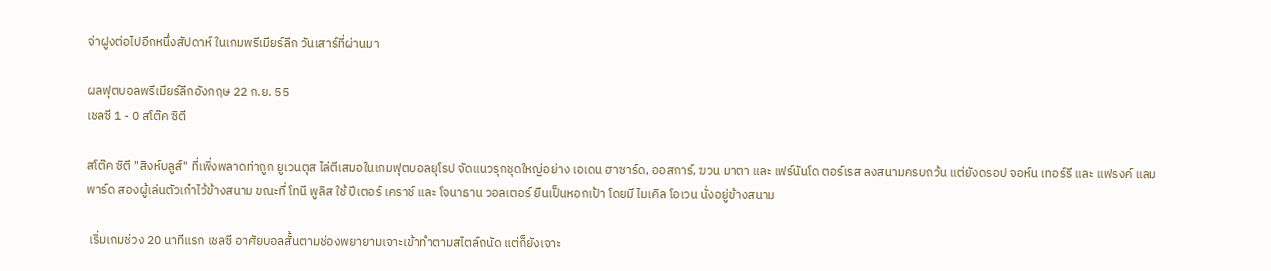จ่าฝูงต่อไปอีกหนึ่งสัปดาห์ ในเกมพรีเมียร์ลีก วันเสาร์ที่ผ่านมา

ผลฟุตบอลพรีเมียร์ลีกอังกฤษ 22 ก.ย. 55
เชลซี 1 - 0 สโต๊ค ซิตี

สโต๊ค ซิตี "สิงห์บลูส์" ที่เพิ่งพลาดท่าถูก ยูเวนตุส ไล่ตีเสมอในเกมฟุตบอลยุโรป จัดแนวรุกชุดใหญ่อย่าง เอเดน ฮาซาร์ด, ออสการ์, ฆวน มาตา และ เฟร์นันโด ตอร์เรส ลงสนามครบถว้น แต่ยังดรอป จอห์น เทอร์รี และ แฟรงค์ แลมพาร์ด สองผู้เล่นตัวเก๋าไว้ข้างสนาม ขณะที่ โทนี พูลิส ใช้ ปีเตอร์ เคราช์ และ โจนาธาน วอลเตอร์ ยืนเป็นหอกเป้า โดยมี ไมเคิล โอเวน นั่งอยู่ข้างสนาม

 เริ่มเกมช่วง 20 นาทีแรก เชลซี อาศัยบอลสั้นตามช่องพยายามเจาะเข้าทำตามสไตล์ถนัด แต่ก็ยังเจาะ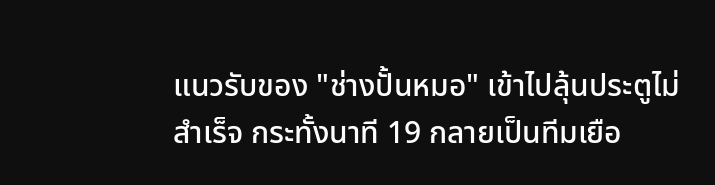แนวรับของ "ช่างปั้นหมอ" เข้าไปลุ้นประตูไม่สำเร็จ กระทั้งนาที 19 กลายเป็นทีมเยือ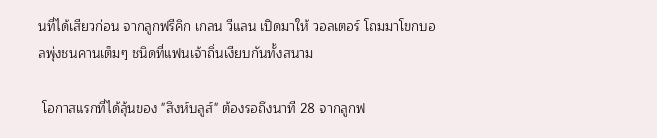นที่ได้เสียวก่อน จากลูกฟรีคิก เกลน วีแลน เปิดมาให้ วอลเตอร์ โถมมาโขกบอลพุ่งชนคานเต็มๆ ชนิดที่แฟนเจ้าถิ่นเงียบกันทั้งสนาม

 โอกาสแรกที่ได้ลุ้นของ "สิงห์บลูส์" ต้องรอถึงนาที 28 จากลูกฟ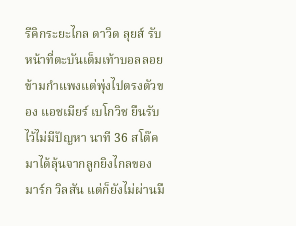รีคิกระยะไกล ดาวิด ลุยส์ รับหน้าที่ตะบันเต็มเท้าบอลลอยข้ามกำแพงแต่พุ่งไปตรงตัวของ แอชเมียร์ เบโกวิช ยืนรับไว้ไม่มีปัญหา นาที 36 สโต๊ค มาได้ลุ้นจากลูกยิงไกลของ มาร์ก วิลสัน แต่ก็ยังไม่ผ่านมื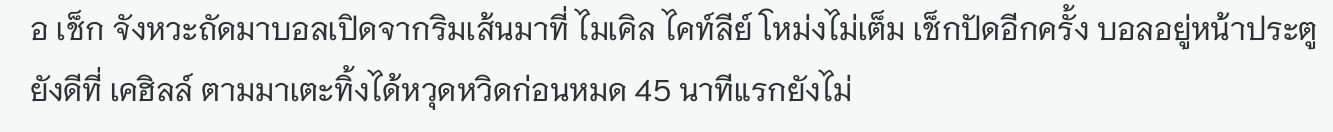อ เช็ก จังหวะถัดมาบอลเปิดจากริมเส้นมาที่ ไมเคิล ไคท์ลีย์ โหม่งไม่เต็ม เช็กปัดอีกครั้ง บอลอยู่หน้าประตู ยังดีที่ เคฮิลล์ ตามมาเตะทิ้งได้หวุดหวิดก่อนหมด 45 นาทีแรกยังไม่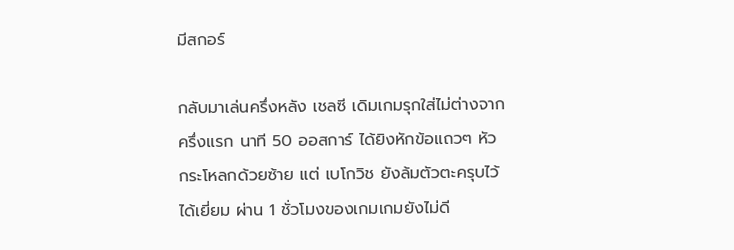มีสกอร์

กลับมาเล่นครึ่งหลัง เชลซี เดิมเกมรุกใส่ไม่ต่างจากครึ่งแรก นาที 50 ออสการ์ ได้ยิงหักข้อแถวๆ หัวกระโหลกด้วยซ้าย แต่ เบโกวิช ยังล้มตัวตะครุบไว้ได้เยี่ยม ผ่าน 1 ชั่วโมงของเกมเกมยังไม่ดี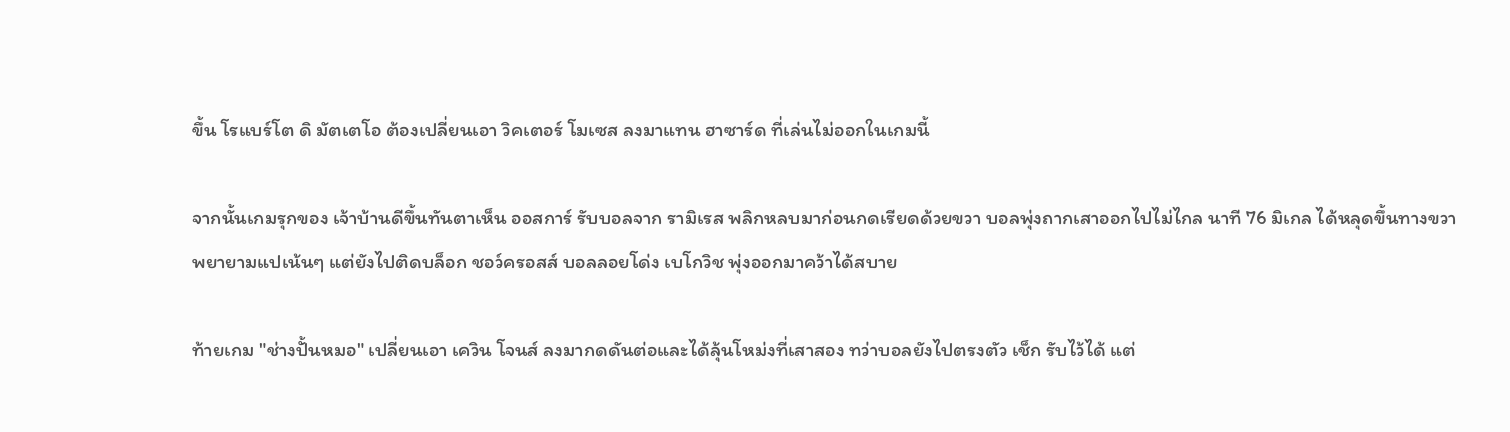ขึ้น โรแบร์โต ดิ มัตเตโอ ต้องเปลี่ยนเอา วิคเตอร์ โมเซส ลงมาแทน ฮาซาร์ด ที่เล่นไม่ออกในเกมนี้

จากนั้นเกมรุกของ เจ้าบ้านดีขึ้นทันตาเห็น ออสการ์ รับบอลจาก รามิเรส พลิกหลบมาก่อนกดเรียดด้วยขวา บอลพุ่งถากเสาออกไปไม่ไกล นาที 76 มิเกล ได้หลุดขึ้นทางขวา พยายามแปเน้นๆ แต่ยังไปติดบล็อก ชอว์ครอสส์ บอลลอยโด่ง เบโกวิช พุ่งออกมาคว้าได้สบาย

ท้ายเกม "ช่างปั้นหมอ" เปลี่ยนเอา เควิน โจนส์ ลงมากดดันต่อและได้ลุ้นโหม่งที่เสาสอง ทว่าบอลยังไปตรงตัว เช็ก รับไว้ได้ แต่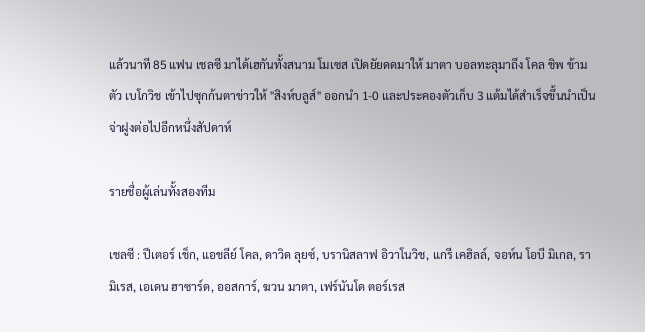แล้วนาที 85 แฟน เชลซี มาได้เฮกันทั้งสนาม โมเซส เปิดยัยดดมาให้ มาตา บอลทะลุมาถึง โคล ชิพ ข้ามตัว เบโกวิช เข้าไปซุกก้นตาข่าวให้ "สิงห์บลูส์" ออกนำ 1-0 และประคองตัวเก็บ 3 แต้มได้สำเร็จขึ้นนำเป็นจ่าฝูงต่อไปอีกหนึ่งสัปดาห์

รายชื่อผู้เล่นทั้งสองทีม

เชลซี : ปีเตอร์ เช็ก, แอชลีย์ โคล, ดาวิด ลุยซ์, บรานิสลาฟ อิวาโนวิช, แกรี เคฮิลล์, จอห์น โอบี มิเกล, รามิเรส, เอเดน ฮาซาร์ด, ออสการ์, ฆวน มาตา, เฟร์นันโด ตอร์เรส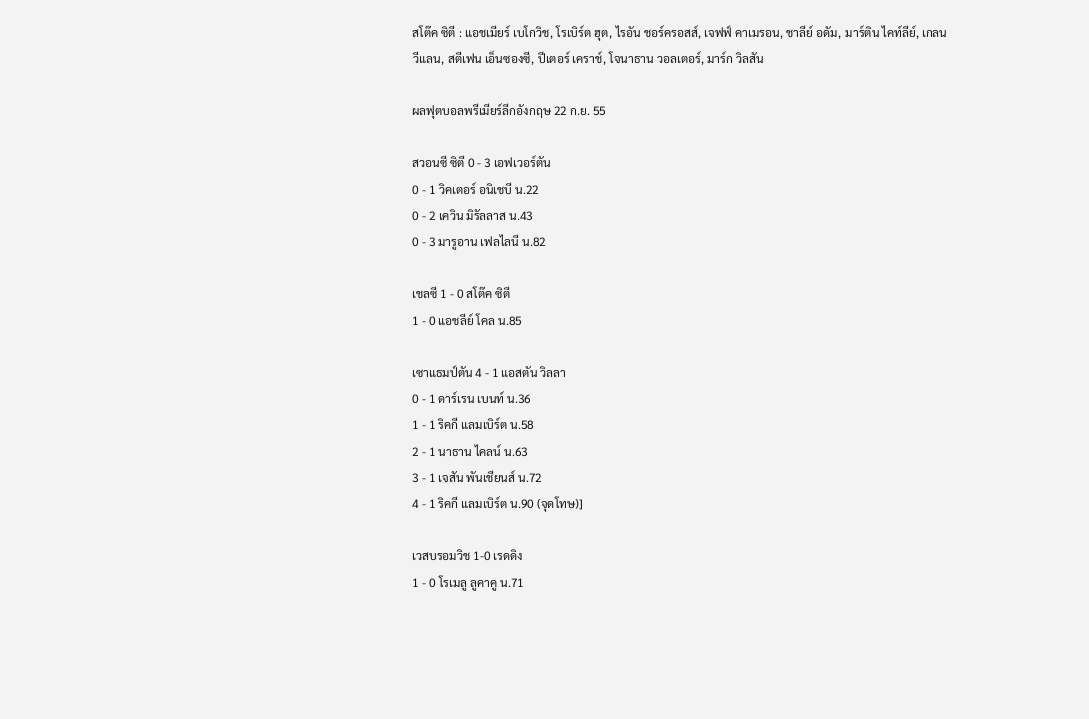สโต๊ค ซิตี : แอชเมียร์ เบโกวิช, โรเบิร์ต ฮุต, ไรอัน ชอร์ครอสส์, เจฟฟ์ คาเมรอน, ชาลีย์ อดัม, มาร์ติน ไคท์ลีย์, เกลน วีแลน, สตีเฟน เอ็นซองซี, ปีเตอร์ เคราช์, โจนาธาน วอลเตอร์, มาร์ก วิลสัน

ผลฟุตบอลพรีเมียร์ลีกอังกฤษ 22 ก.ย. 55

สวอนซี ซิตี 0 - 3 เอฟเวอร์ตัน
0 - 1 วิคเตอร์ อนิเชบี น.22
0 - 2 เควิน มิรัลลาส น.43
0 - 3 มารูอาน เฟลไลนี น.82

เชลซี 1 - 0 สโต๊ค ซิตี
1 - 0 แอชลีย์ โคล น.85

เซาแธมป์ตัน 4 - 1 แอสตัน วิลลา
0 - 1 ดาร์เรน เบนท์ น.36
1 - 1 ริคกี แลมเบิร์ต น.58
2 - 1 นาธาน ไคลน์ น.63
3 - 1 เจสัน พันเชียนส์ น.72
4 - 1 ริคกี แลมเบิร์ต น.90 (จุดโทษ)]

เวสบรอมวิช 1-0 เรดดิง
1 - 0 โรเมลู ลูคาคู น.71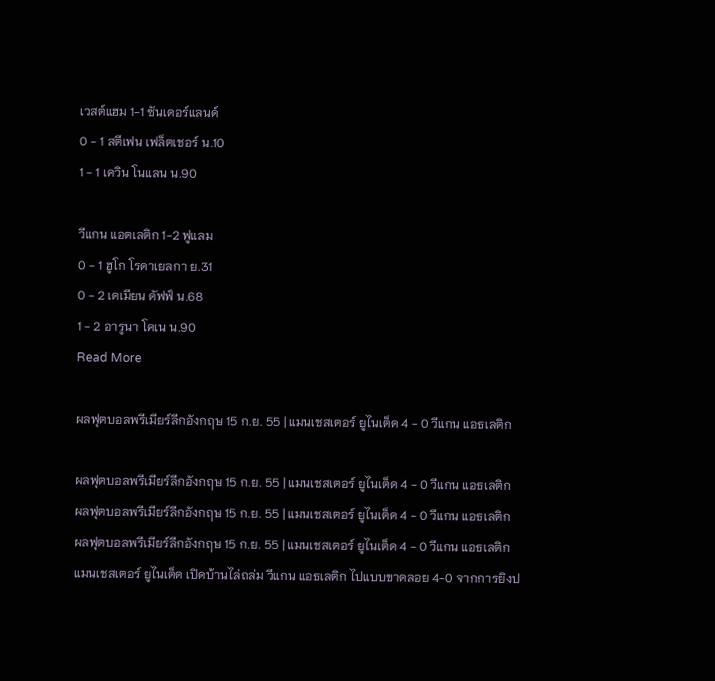เวสต์แฮม 1-1 ซันเดอร์แลนด์
0 - 1 สตีเฟน เฟล็ตเชอร์ น.10
1 - 1 เควิน โนแลน น.90

วีแกน แอตเลติก 1-2 ฟูแลม
0 - 1 ฮูโก โรดาเยลกา ย.31
0 - 2 เดเมียน ดัฟฟ์ น.68
1 - 2 อารูนา โคเน น.90
Read More

ผลฟุตบอลพรีเมียร์ลีกอังกฤษ 15 ก.ย. 55 | แมนเชสเตอร์ ยูไนเต็ด 4 - 0 วีแกน แอธเลติก

ผลฟุตบอลพรีเมียร์ลีกอังกฤษ 15 ก.ย. 55 | แมนเชสเตอร์ ยูไนเต็ด 4 - 0 วีแกน แอธเลติก
ผลฟุตบอลพรีเมียร์ลีกอังกฤษ 15 ก.ย. 55 | แมนเชสเตอร์ ยูไนเต็ด 4 - 0 วีแกน แอธเลติก
ผลฟุตบอลพรีเมียร์ลีกอังกฤษ 15 ก.ย. 55 | แมนเชสเตอร์ ยูไนเต็ด 4 - 0 วีแกน แอธเลติก
แมนเชสเตอร์ ยูไนเต็ด เปิดบ้านไล่ถล่ม วีแกน แอธเลติก ไปแบบขาดลอย 4-0 จากการยิงป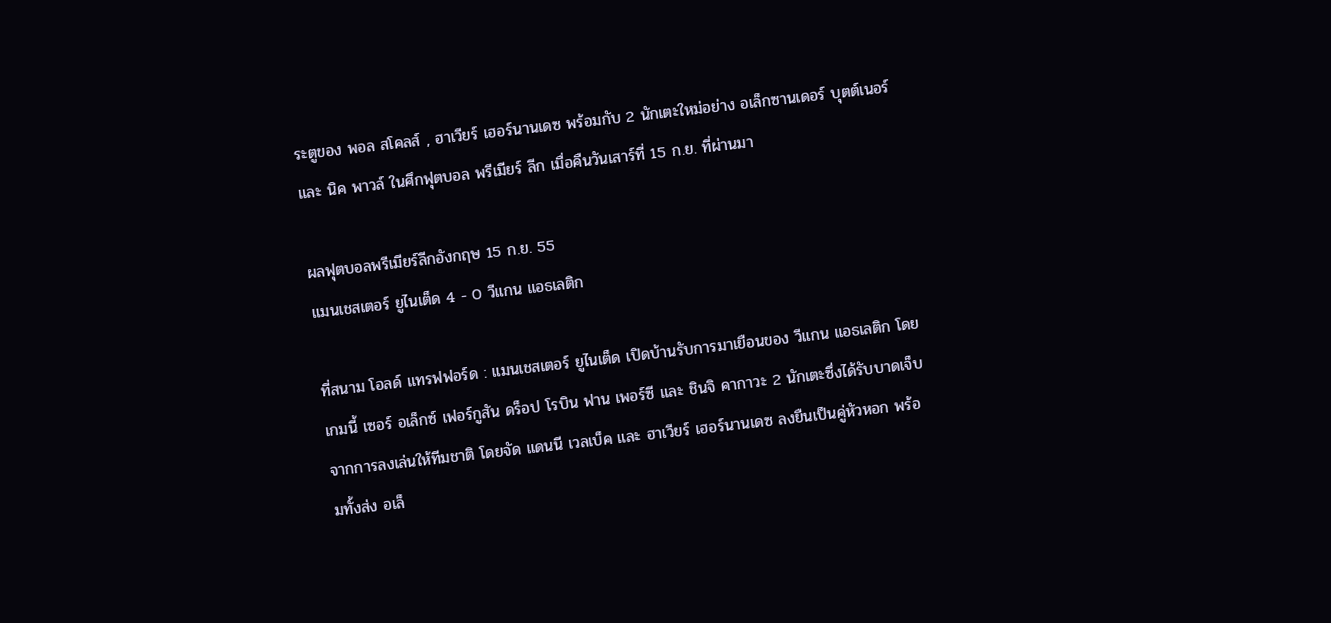ระตูของ พอล สโคลส์ , ฮาเวียร์ เฮอร์นานเดซ พร้อมกับ 2 นักเตะใหม่อย่าง อเล็กซานเดอร์ บุตต์เนอร์ และ นิค พาวล์ ในศึกฟุตบอล พรีเมียร์ ลีก เมื่อคืนวันเสาร์ที่ 15 ก.ย. ที่ผ่านมา

ผลฟุตบอลพรีเมียร์ลีกอังกฤษ 15 ก.ย. 55
แมนเชสเตอร์ ยูไนเต็ด 4 - 0 วีแกน แอธเลติก

ที่สนาม โอลด์ แทรฟฟอร์ด : แมนเชสเตอร์ ยูไนเต็ด เปิดบ้านรับการมาเยือนของ วีแกน แอธเลติก โดยเกมนี้ เซอร์ อเล็กซ์ เฟอร์กูสัน ดร็อป โรบิน ฟาน เพอร์ซี และ ชินจิ คากาวะ 2 นักเตะซึ่งได้รับบาดเจ็บจากการลงเล่นให้ทีมชาติ โดยจัด แดนนี เวลเบ็ค และ ฮาเวียร์ เฮอร์นานเดซ ลงยืนเป็นคู่หัวหอก พร้อมทั้งส่ง อเล็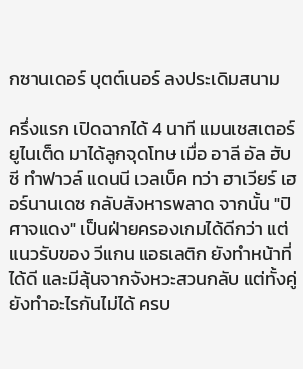กซานเดอร์ บุตต์เนอร์ ลงประเดิมสนาม

ครึ่งแรก เปิดฉากได้ 4 นาที แมนเชสเตอร์ ยูไนเต็ด มาได้ลูกจุดโทษ เมื่อ อาลี อัล ฮับซี ทำฟาวล์ แดนนี เวลเบ็ค ทว่า ฮาเวียร์ เฮอร์นานเดซ กลับสังหารพลาด จากนั้น "ปิศาจแดง" เป็นฝ่ายครองเกมได้ดีกว่า แต่แนวรับของ วีแกน แอธเลติก ยังทำหน้าที่ได้ดี และมีลุ้นจากจังหวะสวนกลับ แต่ทั้งคู่ยังทำอะไรกันไม่ได้ ครบ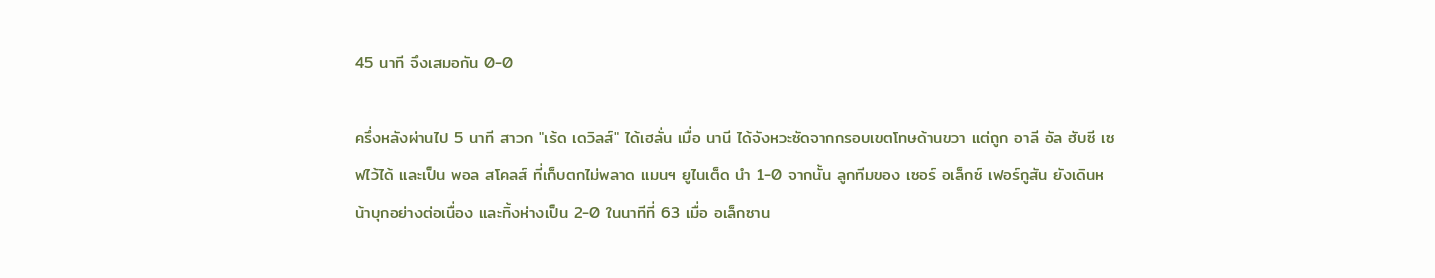45 นาที จึงเสมอกัน 0-0

ครึ่งหลังผ่านไป 5 นาที สาวก "เร้ด เดวิลส์" ได้เฮลั่น เมื่อ นานี ได้จังหวะซัดจากกรอบเขตโทษด้านขวา แต่ถูก อาลี อัล ฮับซี เซฟไว้ได้ และเป็น พอล สโคลส์ ที่เก็บตกไม่พลาด แมนฯ ยูไนเต็ด นำ 1-0 จากนั้น ลูกทีมของ เซอร์ อเล็กซ์ เฟอร์กูสัน ยังเดินหน้าบุกอย่างต่อเนื่อง และทิ้งห่างเป็น 2-0 ในนาทีที่ 63 เมื่อ อเล็กซาน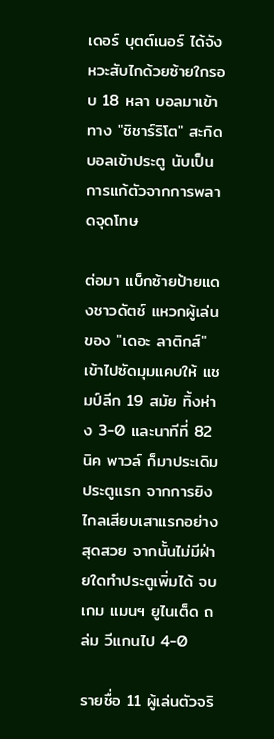เดอร์ บุตต์เนอร์ ได้จังหวะสับไกด้วยซ้ายใกรอบ 18 หลา บอลมาเข้าทาง "ชิชาร์ริโต" สะกิดบอลเข้าประตู นับเป็นการแก้ตัวจากการพลาดจุดโทษ

ต่อมา แบ็กซ้ายป้ายแดงชาวดัตช์ แหวกผู้เล่นของ "เดอะ ลาติกส์" เข้าไปซัดมุมแคบให้ แชมป์ลีก 19 สมัย ทิ้งห่าง 3-0 และนาทีที่ 82 นิค พาวล์ ก็มาประเดิมประตูแรก จากการยิงไกลเสียบเสาแรกอย่างสุดสวย จากนั้นไม่มีฝ่ายใดทำประตูเพิ่มได้ จบเกม แมนฯ ยูไนเต็ด ถล่ม วีแกนไป 4-0

รายชื่อ 11 ผู้เล่นตัวจริ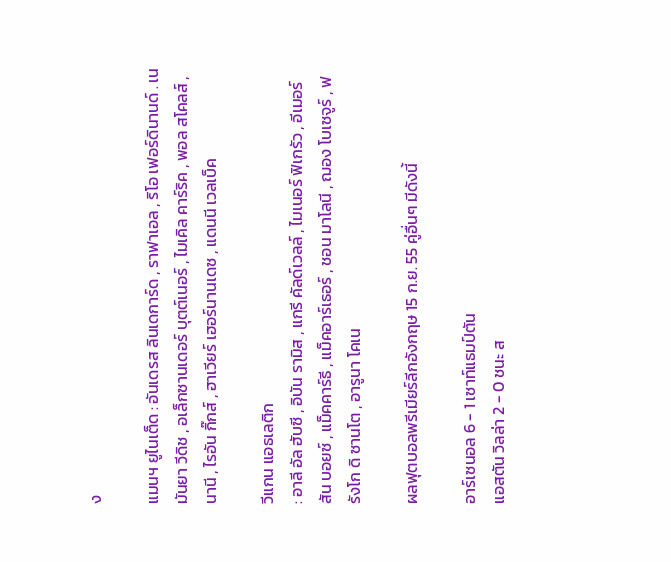ง

แมนฯ ยูไนเต็ด : อันเดรส ลินเดการ์ด , ราฟาเอล , ริโอ เฟอร์ดินานด์ . เนมันยา วีดิช , อเล็กซานเดอร์ บุตต์เนอร์ , ไมเคิล คาร์ริค , พอล สโคลส์ , นานี , ไรอัน กิ๊กส์ , ฮาเวียร์ เฮอร์นานเดซ , แดนนี เวลเบ็ค

วีแกน แอธเลติก
: อาลี อัล ฮับซี , อิบัน รามิส , แกรี คัลด์เวลล์ , ไมเนอร์ ฟิเกรัว , อีเมอร์สัน บอยซ์ , แม็คคาร์ธี , แม็คอาร์เธอร์ , ชอน มาโลนี , ฌอง โบเซจูร์ , ฟรังโก ดิ ซานโต , อารูนา โคเน

ผลฟุตบอลพรีเมียร์ลีกอังกฤษ 15 ก.ย. 55 คู่อื่นๆ มีดังนี้

อาร์เซนอล 6 - 1 เซาท์แธมป์ตัน
แอสตัน วิลล่า 2 - 0 ชนะ ส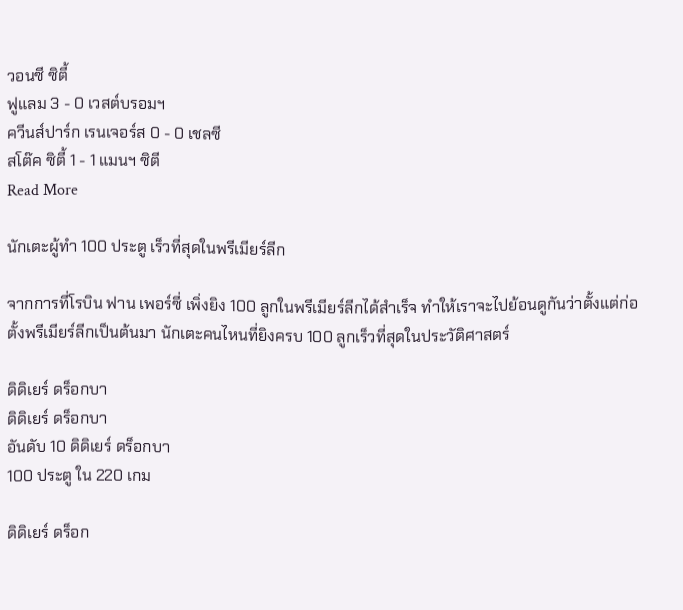วอนซี ซิตี้
ฟูแลม 3 - 0 เวสต์บรอมฯ
ควีนส์ปาร์ก เรนเจอร์ส 0 - 0 เชลซี
สโต๊ค ซิตี้ 1 - 1 แมนฯ ซิตี
Read More

นักเตะผู้ทำ 100 ประตู เร็วที่สุดในพรีเมียร์ลีก

จากการที่โรบิน ฟาน เพอร์ซี่ เพิ่งยิง 100 ลูกในพรีเมียร์ลีกได้สำเร็จ ทำให้เราจะไปย้อนดูกันว่าตั้งแต่ก่อตั้งพรีเมียร์ลีกเป็นต้นมา นักเตะคนไหนที่ยิงครบ 100 ลูกเร็วที่สุดในประวัติศาสตร์

ดิดิเยร์ ดร็อกบา
ดิดิเยร์ ดร็อกบา
อันดับ 10 ดิดิเยร์ ดร็อกบา
100 ประตู ใน 220 เกม

ดิดิเยร์ ดร็อก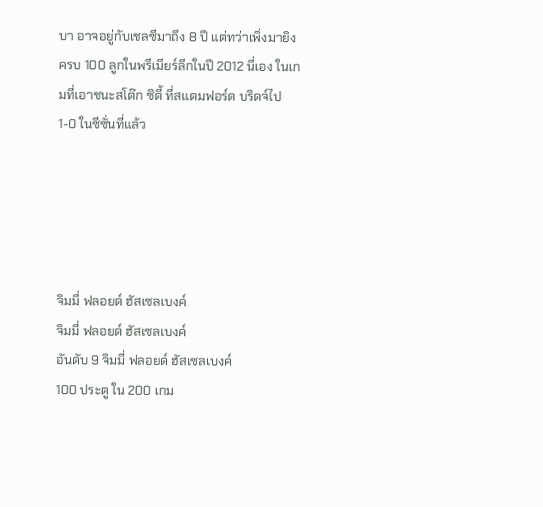บา อาจอยู่กับเชลซีมาถึง 8 ปี แต่ทว่าเพิ่งมายิงครบ 100 ลูกในพรีเมียร์ลีกในปี 2012 นี่เอง ในเกมที่เอาชนะสโต๊ก ซิตี้ ที่สแตมฟอร์ด บริดจ์ไป 1-0 ในซีซั่นที่แล้ว





จิมมี่ ฟลอยด์ ฮัสเซลเบงค์
จิมมี่ ฟลอยด์ ฮัสเซลเบงค์
อันดับ 9 จิมมี่ ฟลอยด์ ฮัสเซลเบงค์
100 ประตู ใน 200 เกม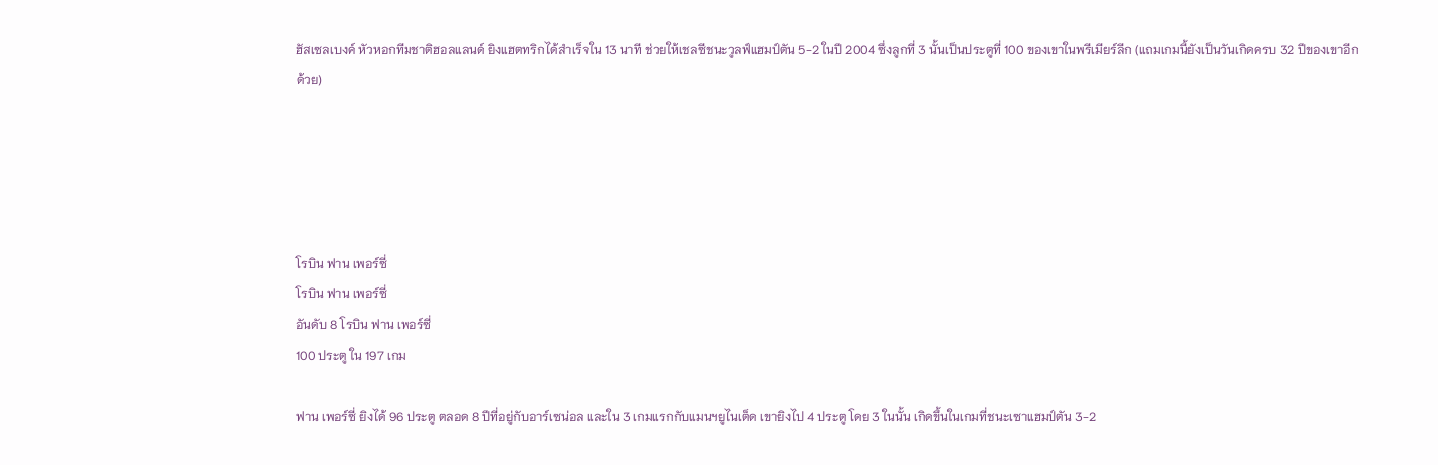ฮัสเซลเบงค์ หัวหอกทีมชาติฮอลแลนด์ ยิงแฮตทริกได้สำเร็จใน 13 นาที ช่วยให้เชลซีชนะวูลฟ์แฮมป์ตัน 5-2 ในปี 2004 ซึ่งลูกที่ 3 นั้นเป็นประตูที่ 100 ของเขาในพรีเมียร์ลีก (แถมเกมนี้ยังเป็นวันเกิดครบ 32 ปีของเขาอีกด้วย)





โรบิน ฟาน เพอร์ซี่
โรบิน ฟาน เพอร์ซี่
อันดับ 8 โรบิน ฟาน เพอร์ซี่
100 ประตู ใน 197 เกม

ฟาน เพอร์ซี่ ยิงได้ 96 ประตู ตลอด 8 ปีที่อยู่กับอาร์เซน่อล และใน 3 เกมแรกกับแมนฯยูไนเต็ด เขายิงไป 4 ประตู โดย 3 ในนั้น เกิดขึ้นในเกมที่ชนะเซาแฮมป์ตัน 3-2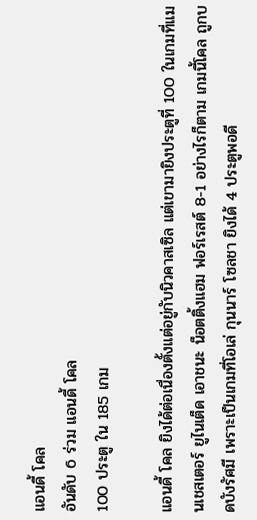แอนดี้ โคล
อันดับ 6 ร่วม แอนดี้ โคล
100 ประตู ใน 185 เกม

แอนดี้ โคล ยิงได้ต่อเนื่องตั้งแต่อยู่กับนิวคาสเซิล แต่เขามายิงประตูที่ 100 ในเกมที่แมนเชสเตอร์ ยูไนเต็ด เอาชนะ น็อตติ้งแฮม ฟอร์เรสต์ 8-1 อย่างไรก็ตาม เกมนี้โคล ถูกบดบังรัศมี เพราะเป็นเกมที่โอเล่ กุนนาร์ โซลชา ยิงได้ 4 ประตูพอดี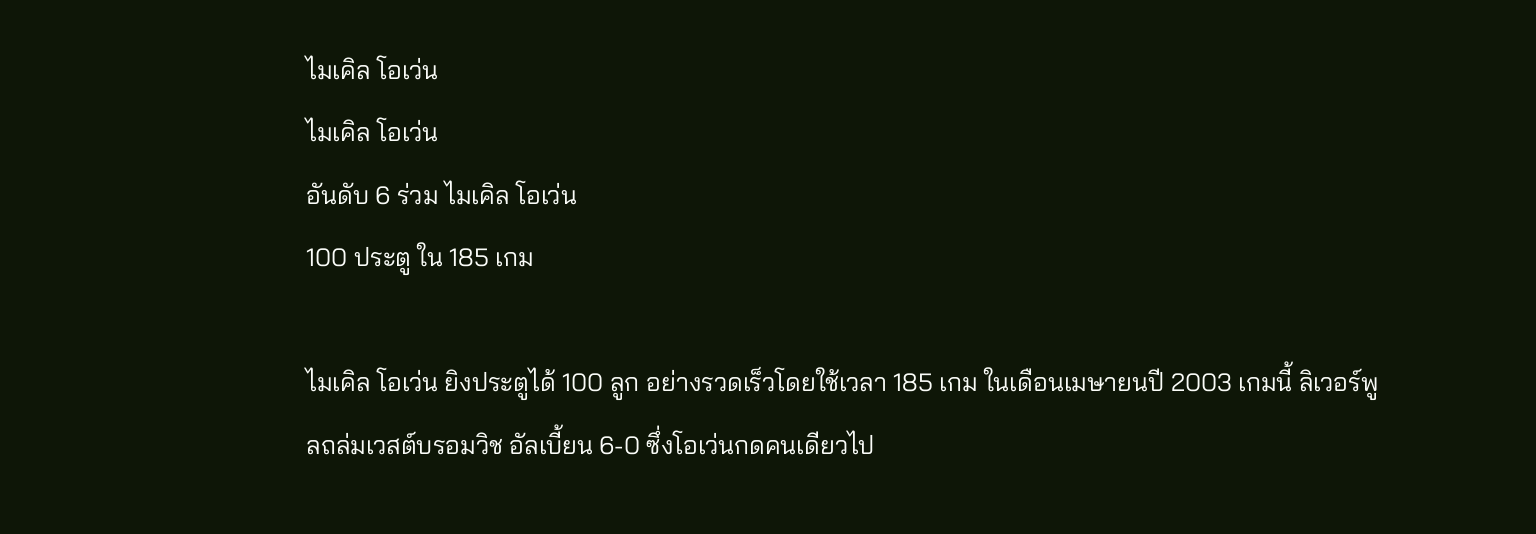ไมเคิล โอเว่น
ไมเคิล โอเว่น
อันดับ 6 ร่วม ไมเคิล โอเว่น
100 ประตู ใน 185 เกม

ไมเคิล โอเว่น ยิงประตูได้ 100 ลูก อย่างรวดเร็วโดยใช้เวลา 185 เกม ในเดือนเมษายนปี 2003 เกมนี้ ลิเวอร์พูลถล่มเวสต์บรอมวิช อัลเบี้ยน 6-0 ซึ่งโอเว่นกดคนเดียวไป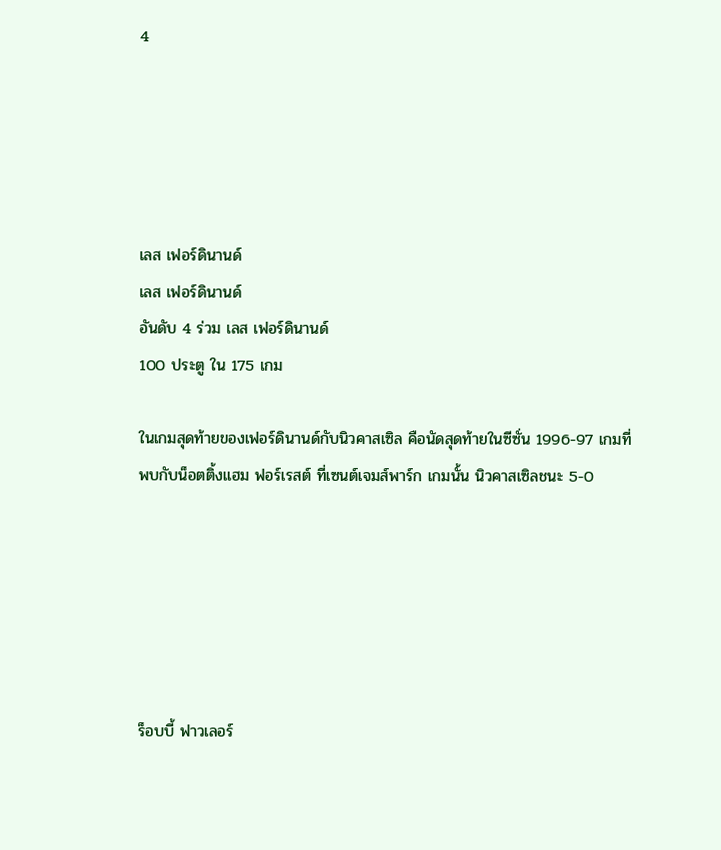4





เลส เฟอร์ดินานด์
เลส เฟอร์ดินานด์
อันดับ 4 ร่วม เลส เฟอร์ดินานด์
100 ประตู ใน 175 เกม

ในเกมสุดท้ายของเฟอร์ดินานด์กับนิวคาสเซิล คือนัดสุดท้ายในซีซั่น 1996-97 เกมที่พบกับน็อตติ้งแฮม ฟอร์เรสต์ ที่เซนต์เจมส์พาร์ก เกมนั้น นิวคาสเซิลชนะ 5-0






ร็อบบี้ ฟาวเลอร์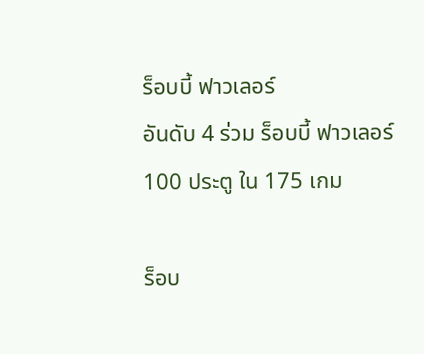ร็อบบี้ ฟาวเลอร์
อันดับ 4 ร่วม ร็อบบี้ ฟาวเลอร์
100 ประตู ใน 175 เกม

ร็อบ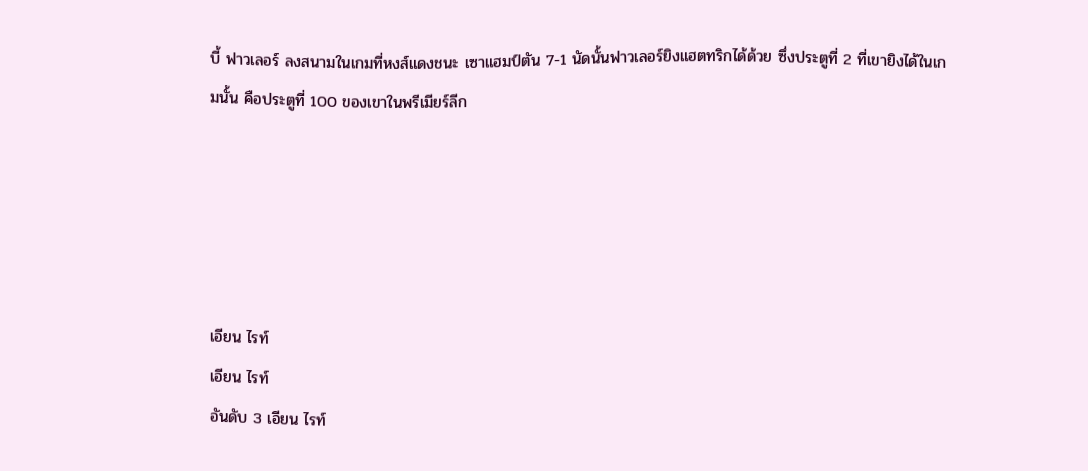บี้ ฟาวเลอร์ ลงสนามในเกมที่หงส์แดงชนะ เซาแฮมป์ตัน 7-1 นัดนั้นฟาวเลอร์ยิงแฮตทริกได้ด้วย ซึ่งประตูที่ 2 ที่เขายิงได้ในเกมนั้น คือประตูที่ 100 ของเขาในพรีเมียร์ลีก





เอียน ไรท์
เอียน ไรท์
อันดับ 3 เอียน ไรท์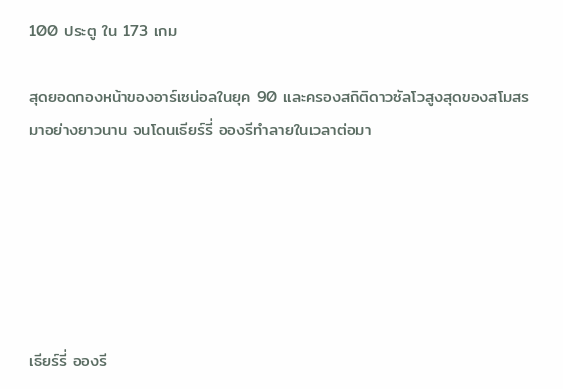100 ประตู ใน 173 เกม

สุดยอดกองหน้าของอาร์เซน่อลในยุค 90 และครองสถิติดาวซัลโวสูงสุดของสโมสรมาอย่างยาวนาน จนโดนเธียร์รี่ อองรีทำลายในเวลาต่อมา






เธียร์รี่ อองรี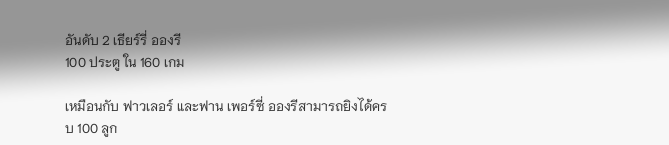อันดับ 2 เธียร์รี่ อองรี
100 ประตู ใน 160 เกม

เหมือนกับ ฟาวเลอร์ และฟาน เพอร์ซี่ อองรีสามารถยิงได้ครบ 100 ลูก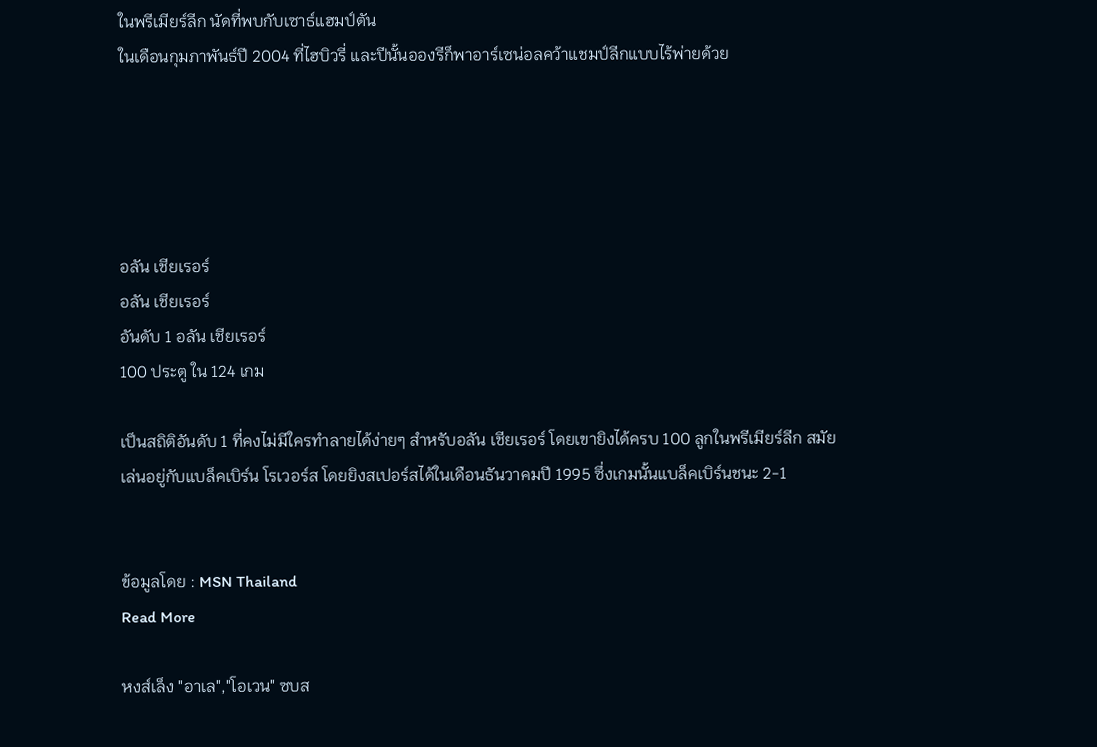ในพรีเมียร์ลีก นัดที่พบกับเซาธ์แฮมป์ตัน
ในเดือนกุมภาพันธ์ปี 2004 ที่ไฮบิวรี่ และปีนั้นอองรีก็พาอาร์เซน่อลคว้าแชมป์ลีกแบบไร้พ่ายด้วย





อลัน เชียเรอร์
อลัน เชียเรอร์
อันดับ 1 อลัน เชียเรอร์
100 ประตู ใน 124 เกม

เป็นสถิติอันดับ 1 ที่คงไม่มีใครทำลายได้ง่ายๆ สำหรับอลัน เชียเรอร์ โดยเขายิงได้ครบ 100 ลูกในพรีเมียร์ลีก สมัยเล่นอยู่กับแบล็คเบิร์น โรเวอร์ส โดยยิงสเปอร์สได้ในเดือนธันวาคมปี 1995 ซึ่งเกมนั้นแบล็คเบิร์นชนะ 2-1


ข้อมูลโดย : MSN Thailand
Read More

หงส์เล็ง "อาเล","โอเวน" ซบส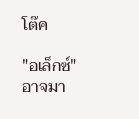โต๊ค

"อเล็กซ์" อาจมา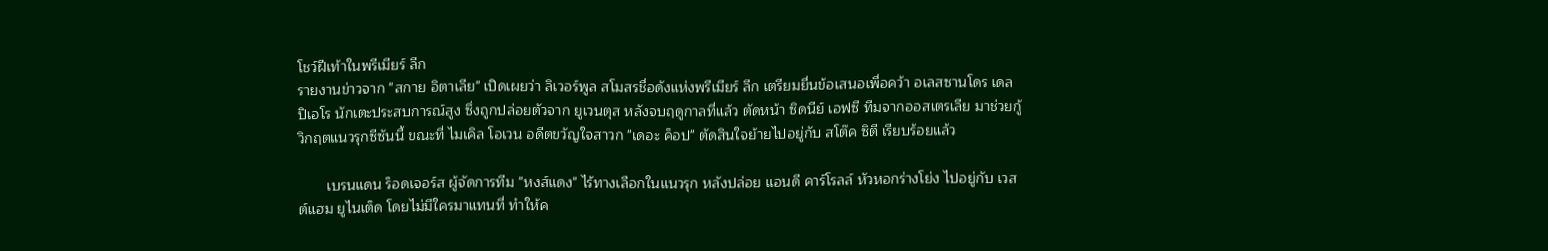โชว์ฝีเท้าในพรีเมียร์ ลีก
รายงานข่าวจาก "สกาย อิตาเลีย" เปิดเผยว่า ลิเวอร์พูล สโมสรชื่อดังแห่งพรีเมียร์ ลีก เตรียมยื่นข้อเสนอเพื่อคว้า อเลสซานโดร เดล ปิเอโร นักเตะประสบการณ์สูง ซึ่งถูกปล่อยตัวจาก ยูเวนตุส หลังจบฤดูกาลที่แล้ว ตัดหน้า ซิดนีย์ เอฟซี ทีมจากออสเตรเลีย มาช่วยกู้วิกฤตแนวรุกซีซันนี้ ขณะที่ ไมเคิล โอเวน อดีตขวัญใจสาวก "เดอะ ค็อป" ตัดสินใจย้ายไปอยู่กับ สโต๊ค ซิตี เรียบร้อยแล้ว

       เบรนแดน ร็อดเจอร์ส ผู้จัดการทีม "หงส์แดง" ไร้ทางเลือกในแนวรุก หลังปล่อย แอนดี คาร์โรลล์ หัวหอกร่างโย่ง ไปอยู่กับ เวสต์แฮม ยูไนเต็ด โดยไม่มีใครมาแทนที่ ทำให้ค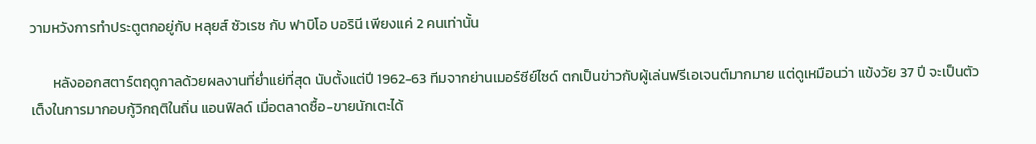วามหวังการทำประตูตกอยู่กับ หลุยส์ ซัวเรซ กับ ฟาบิโอ บอรินี เพียงแค่ 2 คนเท่านั้น

       หลังออกสตาร์ตฤดูกาลด้วยผลงานที่ย่ำแย่ที่สุด นับตั้งแต่ปี 1962-63 ทีมจากย่านเมอร์ซีย์ไซด์ ตกเป็นข่าวกับผู้เล่นฟรีเอเจนต์มากมาย แต่ดูเหมือนว่า แข้งวัย 37 ปี จะเป็นตัวเต็งในการมากอบกู้วิกฤติในถิ่น แอนฟิลด์ เมื่อตลาดซื้อ-ขายนักเตะได้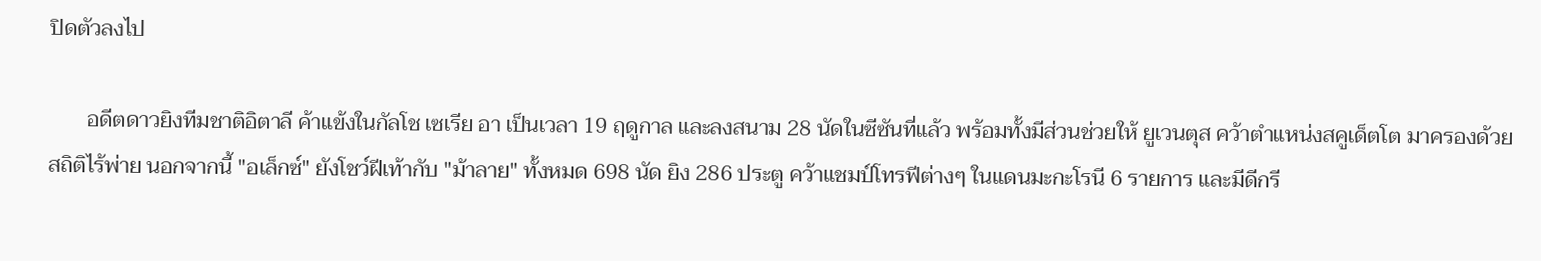ปิดตัวลงไป

       อดีตดาวยิงทีมชาติอิตาลี ค้าแข้งในกัลโช เซเรีย อา เป็นเวลา 19 ฤดูกาล และลงสนาม 28 นัดในซีซันที่แล้ว พร้อมทั้งมีส่วนช่วยให้ ยูเวนตุส คว้าตำแหน่งสคูเด็ตโต มาครองด้วยสถิติไร้พ่าย นอกจากนี้ "อเล็กซ์" ยังโชว์ฝีเท้ากับ "ม้าลาย" ทั้งหมด 698 นัด ยิง 286 ประตู คว้าแชมป์โทรฟีต่างๆ ในแดนมะกะโรนี 6 รายการ และมีดีกรี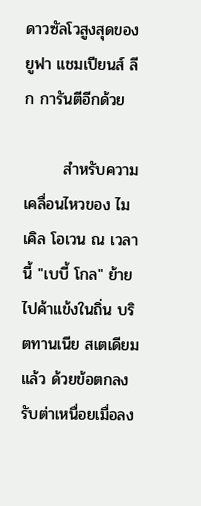ดาวซัลโวสูงสุดของ ยูฟา แชมเปียนส์ ลีก การันตีอีกด้วย

       สำหรับความเคลื่อนไหวของ ไมเคิล โอเวน ณ เวลานี้ "เบบี้ โกล" ย้ายไปค้าแข้งในถิ่น บริตทานเนีย สเตเดียม แล้ว ด้วยข้อตกลงรับต่าเหนื่อยเมื่อลง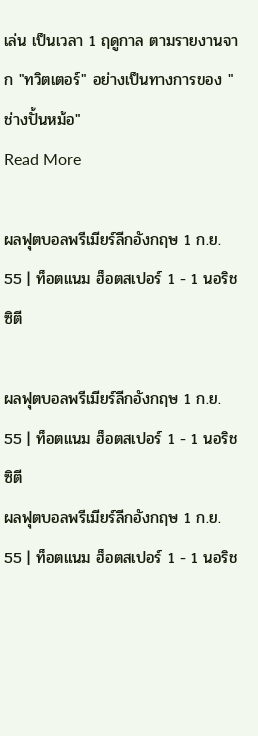เล่น เป็นเวลา 1 ฤดูกาล ตามรายงานจาก "ทวิตเตอร์" อย่างเป็นทางการของ "ช่างปั้นหม้อ"
Read More

ผลฟุตบอลพรีเมียร์ลีกอังกฤษ 1 ก.ย. 55 | ท็อตแนม ฮ็อตสเปอร์ 1 - 1 นอริช ซิตี

ผลฟุตบอลพรีเมียร์ลีกอังกฤษ 1 ก.ย. 55 | ท็อตแนม ฮ็อตสเปอร์ 1 - 1 นอริช ซิตี
ผลฟุตบอลพรีเมียร์ลีกอังกฤษ 1 ก.ย. 55 | ท็อตแนม ฮ็อตสเปอร์ 1 - 1 นอริช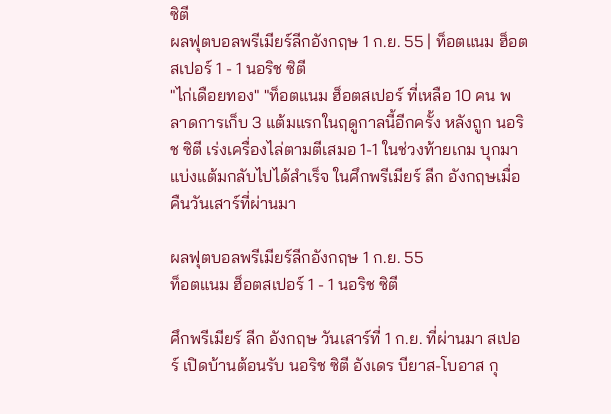ซิตี
ผลฟุตบอลพรีเมียร์ลีกอังกฤษ 1 ก.ย. 55 | ท็อตแนม ฮ็อตสเปอร์ 1 - 1 นอริช ซิตี
"ไก่เดือยทอง" "ท็อตแนม ฮ็อตสเปอร์ ที่เหลือ 10 คน พลาดการเก็บ 3 แต้มแรกในฤดูกาลนี้อีกครั้ง หลังถูก นอริช ซิตี เร่งเครื่องไล่ตามตีเสมอ 1-1 ในช่วงท้ายเกม บุกมาแบ่งแต้มกลับไปได้สำเร็จ ในศึกพรีเมียร์ ลีก อังกฤษเมื่อคืนวันเสาร์ที่ผ่านมา

ผลฟุตบอลพรีเมียร์ลีกอังกฤษ 1 ก.ย. 55
ท็อตแนม ฮ็อตสเปอร์ 1 - 1 นอริช ซิตี

ศึกพรีเมียร์ ลีก อังกฤษ วันเสาร์ที่ 1 ก.ย. ที่ผ่านมา สเปอร์ เปิดบ้านต้อนรับ นอริช ซิตี อังเดร บียาส-โบอาส กุ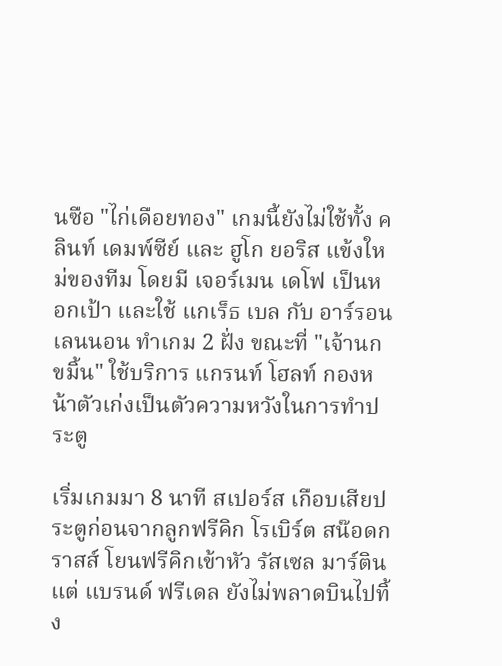นซือ "ไก่เดือยทอง" เกมนี้ยังไม่ใช้ทั้ง คลินท์ เดมพ์ซีย์ และ ฮูโก ยอริส แข้งใหม่ของทีม โดยมี เจอร์เมน เดโฟ เป็นหอกเป้า และใช้ แกเร็ธ เบล กับ อาร์รอน เลนนอน ทำเกม 2 ฝั่ง ขณะที่ "เจ้านกขมิ้น" ใช้บริการ แกรนท์ โฮลท์ กองหน้าตัวเก่งเป็นตัวความหวังในการทำประตู

เริ่มเกมมา 8 นาที สเปอร์ส เกือบเสียประตูก่อนจากลูกฟรีคิก โรเบิร์ต สน๊อดกราสส์ โยนฟรีคิกเข้าหัว รัสเซล มาร์ติน แต่ แบรนด์ ฟรีเดล ยังไม่พลาดบินไปทิ้ง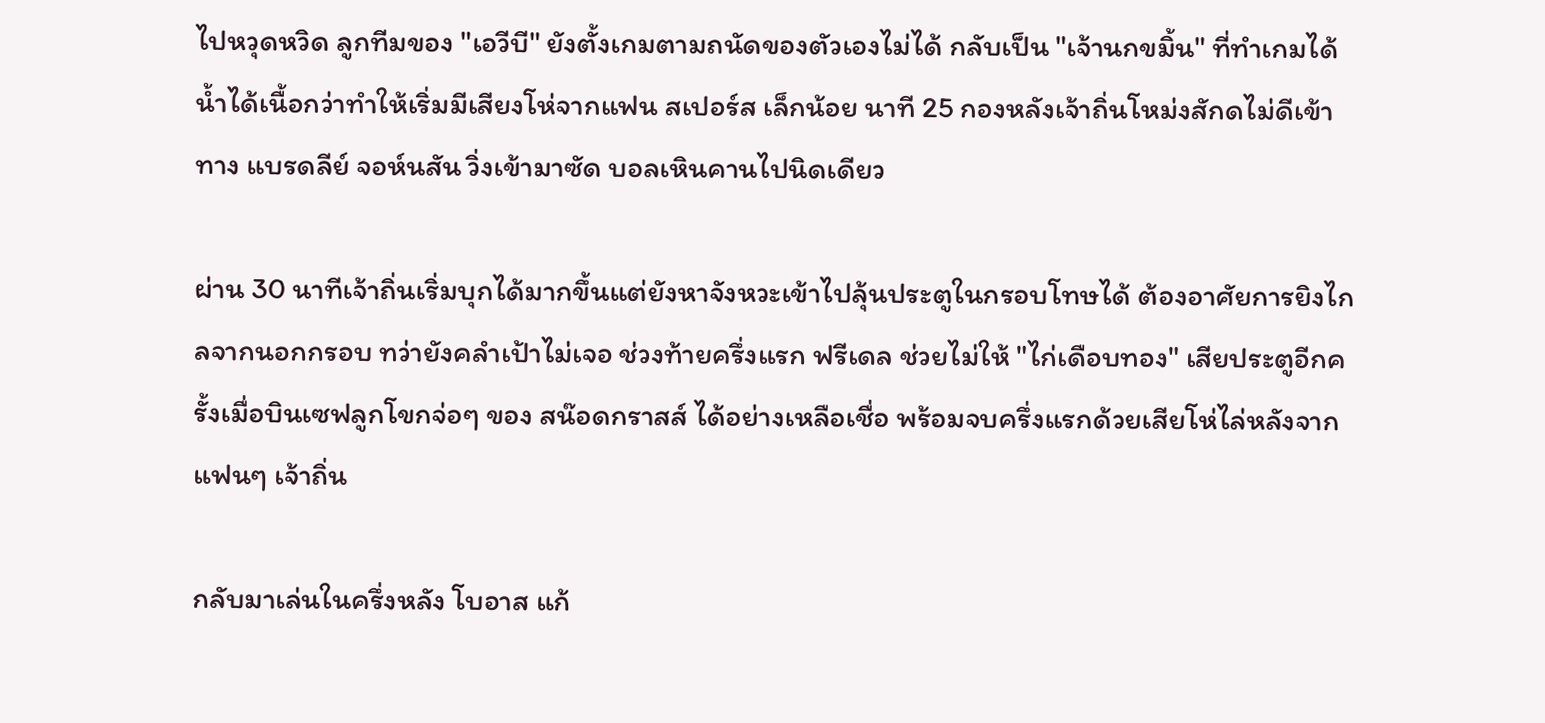ไปหวุดหวิด ลูกทีมของ "เอวีบี" ยังตั้งเกมตามถนัดของตัวเองไม่ได้ กลับเป็น "เจ้านกขมิ้น" ที่ทำเกมได้น้ำได้เนื้อกว่าทำให้เริ่มมีเสียงโห่จากแฟน สเปอร์ส เล็กน้อย นาที 25 กองหลังเจ้าถิ่นโหม่งสักดไม่ดีเข้าทาง แบรดลีย์ จอห์นสัน วิ่งเข้ามาซัด บอลเหินคานไปนิดเดียว

ผ่าน 30 นาทีเจ้าถิ่นเริ่มบุกได้มากขึ้นแต่ยังหาจังหวะเข้าไปลุ้นประตูในกรอบโทษได้ ต้องอาศัยการยิงไกลจากนอกกรอบ ทว่ายังคลำเป้าไม่เจอ ช่วงท้ายครึ่งแรก ฟรีเดล ช่วยไม่ให้ "ไก่เดือบทอง" เสียประตูอีกครั้งเมื่อบินเซฟลูกโขกจ่อๆ ของ สน๊อดกราสส์ ได้อย่างเหลือเชื่อ พร้อมจบครึ่งแรกด้วยเสียโห่ไล่หลังจากแฟนๆ เจ้าถิ่น

กลับมาเล่นในครึ่งหลัง โบอาส แก้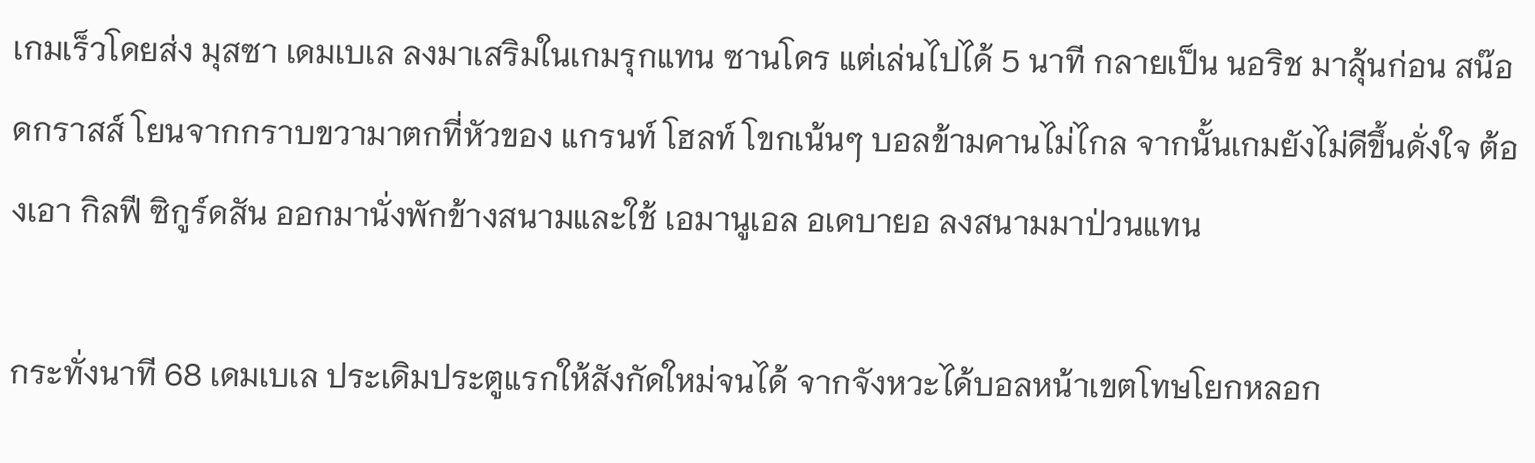เกมเร็วโดยส่ง มุสซา เดมเบเล ลงมาเสริมในเกมรุกแทน ซานโดร แต่เล่นไปได้ 5 นาที กลายเป็น นอริช มาลุ้นก่อน สน๊อดกราสส์ โยนจากกราบขวามาตกที่หัวของ แกรนท์ โฮลท์ โขกเน้นๆ บอลข้ามคานไม่ไกล จากนั้นเกมยังไม่ดีขึ้นดั่งใจ ต้องเอา กิลฟี ซิกูร์ดสัน ออกมานั่งพักข้างสนามและใช้ เอมานูเอล อเดบายอ ลงสนามมาป่วนแทน

กระทั่งนาที 68 เดมเบเล ประเดิมประตูแรกให้สังกัดใหม่จนได้ จากจังหวะได้บอลหน้าเขตโทษโยกหลอก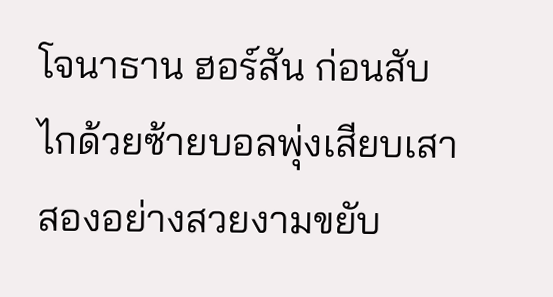โจนาธาน ฮอร์สัน ก่อนสับไกด้วยซ้ายบอลพุ่งเสียบเสาสองอย่างสวยงามขยับ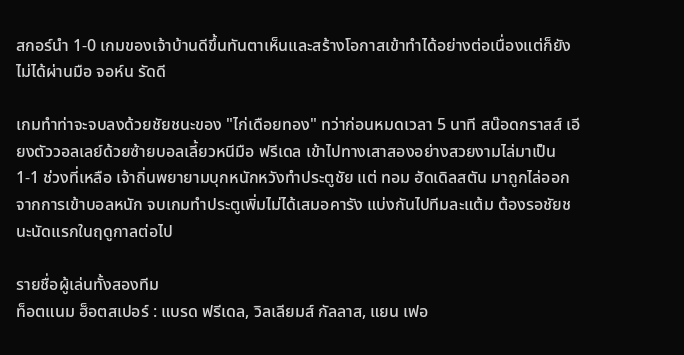สกอร์นำ 1-0 เกมของเจ้าบ้านดีขึ้นทันตาเห็นและสร้างโอกาสเข้าทำได้อย่างต่อเนื่องแต่ก็ยังไม่ได้ผ่านมือ จอห์น รัดดี

เกมทำท่าจะจบลงด้วยชัยชนะของ "ไก่เดือยทอง" ทว่าก่อนหมดเวลา 5 นาที สน๊อดกราสส์ เอียงตัววอลเลย์ด้วยซ้ายบอลเลี้ยวหนีมือ ฟรีเดล เข้าไปทางเสาสองอย่างสวยงามไล่มาเป็น 1-1 ช่วงที่เหลือ เจ้าถิ่นพยายามบุกหนักหวังทำประตูชัย แต่ ทอม ฮัดเดิลสตัน มาถูกไล่ออกจากการเข้าบอลหนัก จบเกมทำประตูเพิ่มไม่ได้เสมอคารัง แบ่งกันไปทีมละแต้ม ต้องรอชัยชนะนัดแรกในฤดูกาลต่อไป

รายชื่อผู้เล่นทั้งสองทีม
ท็อตแนม ฮ็อตสเปอร์ : แบรด ฟรีเดล, วิลเลียมส์ กัลลาส, แยน เฟอ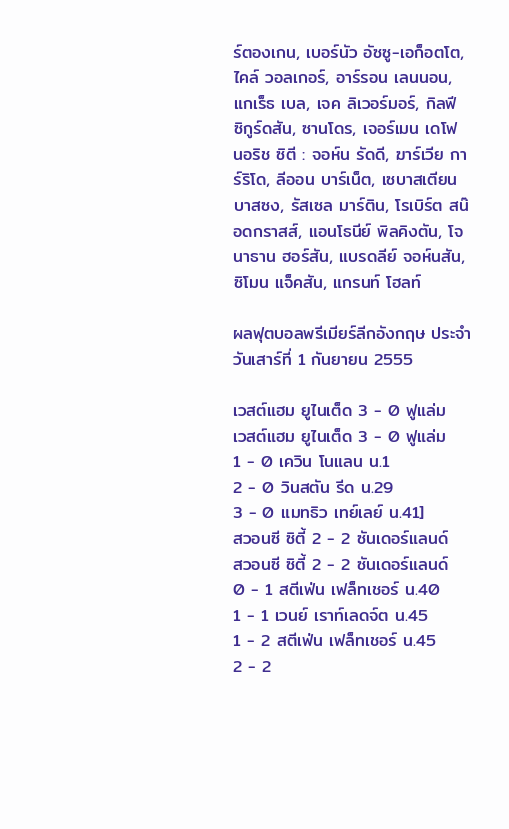ร์ตองเกน, เบอร์นัว อัซซู-เอก็อตโต, ไคล์ วอลเกอร์, อาร์รอน เลนนอน, แกเร็ธ เบล, เจค ลิเวอร์มอร์, กิลฟี ซิกูร์ดสัน, ซานโดร, เจอร์เมน เดโฟ
นอริช ซิตี : จอห์น รัดดี, ฆาร์เวีย การ์ริโด, ลีออน บาร์เน็ต, เซบาสเตียน บาสซง, รัสเซล มาร์ติน, โรเบิร์ต สน๊อดกราสส์, แอนโธนีย์ พิลคิงตัน, โจนาธาน ฮอร์สัน, แบรดลีย์ จอห์นสัน, ซิโมน แจ็คสัน, แกรนท์ โฮลท์

ผลฟุตบอลพรีเมียร์ลีกอังกฤษ ประจำวันเสาร์ที่ 1 กันยายน 2555

เวสต์แฮม ยูไนเต็ด 3 - 0 ฟูแล่ม
เวสต์แฮม ยูไนเต็ด 3 - 0 ฟูแล่ม
1 - 0 เควิน โนแลน น.1
2 - 0 วินสตัน รีด น.29
3 - 0 แมทธิว เทย์เลย์ น.41]
สวอนซี ซิตี้ 2 - 2 ซันเดอร์แลนด์
สวอนซี ซิตี้ 2 - 2 ซันเดอร์แลนด์
0 - 1 สตีเฟ่น เฟล็ทเชอร์ น.40
1 - 1 เวนย์ เราท์เลดจ์ต น.45
1 - 2 สตีเฟ่น เฟล็ทเชอร์ น.45
2 - 2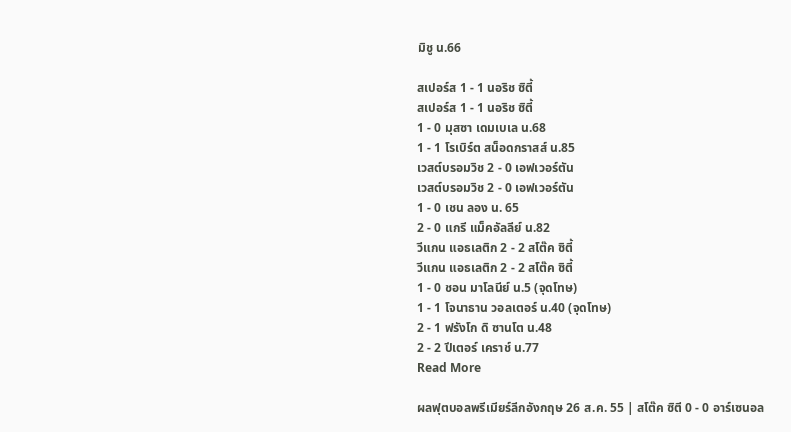มิชู น.66

สเปอร์ส 1 - 1 นอริช ซิตี้
สเปอร์ส 1 - 1 นอริช ซิตี้
1 - 0 มุสซา เดมเบเล น.68
1 - 1 โรเบิร์ต สน็อดกราสส์ น.85
เวสต์บรอมวิช 2 - 0 เอฟเวอร์ตัน
เวสต์บรอมวิช 2 - 0 เอฟเวอร์ตัน
1 - 0 เชน ลอง น. 65
2 - 0 แกรี แม็คอัลลีย์ น.82
วีแกน แอธเลติก 2 - 2 สโต๊ค ซิตี้
วีแกน แอธเลติก 2 - 2 สโต๊ค ซิตี้
1 - 0 ชอน มาโลนีย์ น.5 (จุดโทษ)
1 - 1 โจนาธาน วอลเตอร์ น.40 (จุดโทษ)
2 - 1 ฟรังโก ดิ ซานโต น.48
2 - 2 ปีเตอร์ เคราช์ น.77
Read More

ผลฟุตบอลพรีเมียร์ลีกอังกฤษ 26 ส.ค. 55 | สโต๊ค ซิตี 0 - 0 อาร์เซนอล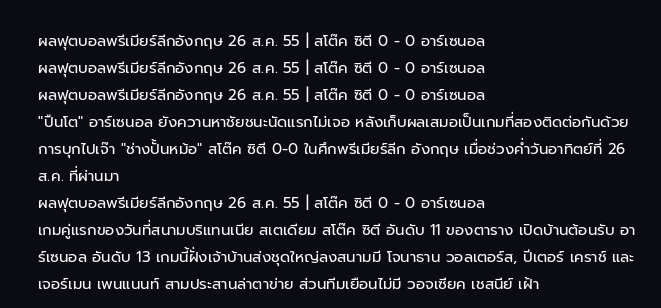ผลฟุตบอลพรีเมียร์ลีกอังกฤษ 26 ส.ค. 55 | สโต๊ค ซิตี 0 - 0 อาร์เซนอล
ผลฟุตบอลพรีเมียร์ลีกอังกฤษ 26 ส.ค. 55 | สโต๊ค ซิตี 0 - 0 อาร์เซนอล
ผลฟุตบอลพรีเมียร์ลีกอังกฤษ 26 ส.ค. 55 | สโต๊ค ซิตี 0 - 0 อาร์เซนอล
"ปืนโต" อาร์เซนอล ยังควานหาชัยชนะนัดแรกไม่เจอ หลังเก็บผลเสมอเป็นเกมที่สองติดต่อกันด้วยการบุกไปเจ๊า "ช่างปั้นหม้อ" สโต๊ค ซิตี 0-0 ในศึกพรีเมียร์ลีก อังกฤษ เมื่อช่วงค่ำวันอาทิตย์ที่ 26 ส.ค. ที่ผ่านมา
ผลฟุตบอลพรีเมียร์ลีกอังกฤษ 26 ส.ค. 55 | สโต๊ค ซิตี 0 - 0 อาร์เซนอล
เกมคู่แรกของวันที่สนามบริแทนเนีย สเตเดียม สโต๊ค ซิตี อันดับ 11 ของตาราง เปิดบ้านต้อนรับ อาร์เซนอล อันดับ 13 เกมนี้ฝั่งเจ้าบ้านส่งชุดใหญ่ลงสนามมี โจนาธาน วอลเตอร์ส, ปีเตอร์ เคราช์ และ เจอร์เมน เพนแนนท์ สามประสานล่าตาข่าย ส่วนทีมเยือนไม่มี วอจเซียค เชสนีย์ เฝ้า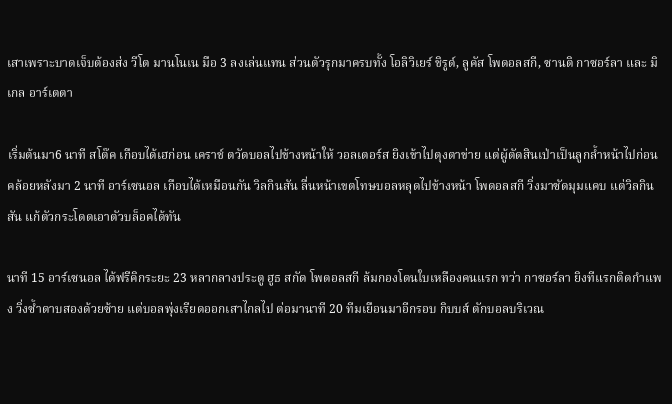เสาเพราะบาดเจ็บต้องส่ง วีโต มานโนเน มือ 3 ลงเล่นแทน ส่วนตัวรุกมาครบทั้ง โอลิวิเยร์ ชิรูด์, ลูคัส โพดอลสกี, ซานติ กาซอร์ลา และ มิเกล อาร์เตตา

เริ่มต้นมา6 นาที สโต๊ค เกือบได้เฮก่อน เคราช์ ตวัดบอลไปข้างหน้าให้ วอลเตอร์ส ยิงเข้าไปตุงตาข่าย แต่ผู้ตัดสินเป่าเป็นลูกล้ำหน้าไปก่อน คล้อยหลังมา 2 นาที อาร์เซนอล เกือบได้เหมือนกัน วิลกินสัน ลื่นหน้าเขตโทษบอลหลุดไปข้างหน้า โพดอลสกี วิ่งมาซัดมุมแคบ แต่วิลกินสัน แก้ตัวกระโดดเอาตัวบล็อคได้ทัน

นาที 15 อาร์เซนอล ได้ฟรีคิกระยะ 23 หลากลางประตู ฮูธ สกัด โพดอลสกี ล้มกองโดนใบเหลืองคนแรก ทว่า กาซอร์ลา ยิงทีแรกติดกำแพง วิ่งซ้ำดาบสองด้วยซ้าย แต่บอลพุ่งเรียดออกเสาไกลไป ต่อมานาที 20 ทีมเยือนมาอีกรอบ กิบบส์ ตักบอลบริเวณ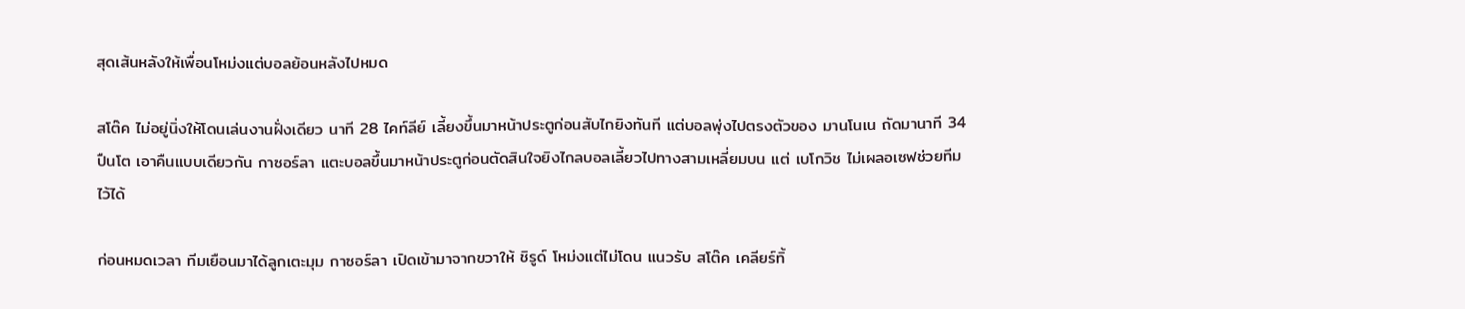สุดเส้นหลังให้เพื่อนโหม่งแต่บอลย้อนหลังไปหมด

สโต๊ค ไม่อยู่นิ่งให้โดนเล่นงานฝั่งเดียว นาที 28 ไคท์ลีย์ เลี้ยงขึ้นมาหน้าประตูก่อนสับไกยิงทันที แต่บอลพุ่งไปตรงตัวของ มานโนเน ถัดมานาที 34 ปืนโต เอาคืนแบบเดียวกัน กาซอร์ลา แตะบอลขึ้นมาหน้าประตูก่อนตัดสินใจยิงไกลบอลเลี้ยวไปทางสามเหลี่ยมบน แต่ เบโกวิช ไม่เผลอเซฟช่วยทีมไว้ได้

ก่อนหมดเวลา ทีมเยือนมาได้ลูกเตะมุม กาซอร์ลา เปิดเข้ามาจากขวาให้ ชิรูด์ โหม่งแต่ไม่โดน แนวรับ สโต๊ค เคลียร์ทิ้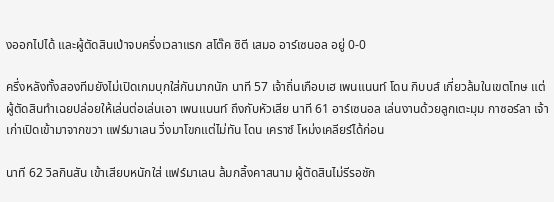งออกไปได้ และผู้ตัดสินเป่าจบครึ่งเวลาแรก สโต๊ค ซิตี เสมอ อาร์เซนอล อยู่ 0-0

ครึ่งหลังทั้งสองทีมยังไม่เปิดเกมบุกใส่กันมากนัก นาที 57 เจ้าถิ่นเกือบเฮ เพนแนนท์ โดน กิบบส์ เกี่ยวล้มในเขตโทษ แต่ผู้ตัดสินทำเฉยปล่อยให้เล่นต่อเล่นเอา เพนแนนท์ ถึงกับหัวเสีย นาที 61 อาร์เซนอล เล่นงานด้วยลูกเตะมุม กาซอร์ลา เจ้าเก่าเปิดเข้ามาจากขวา แฟร์มาเลน วิ่งมาโขกแต่ไม่ทัน โดน เคราช์ โหม่งเคลียร์ได้ก่อน

นาที 62 วิลกินสัน เข้าเสียบหนักใส่ แฟร์มาเลน ล้มกลิ้งคาสนาม ผู้ตัดสินไม่รีรอชัก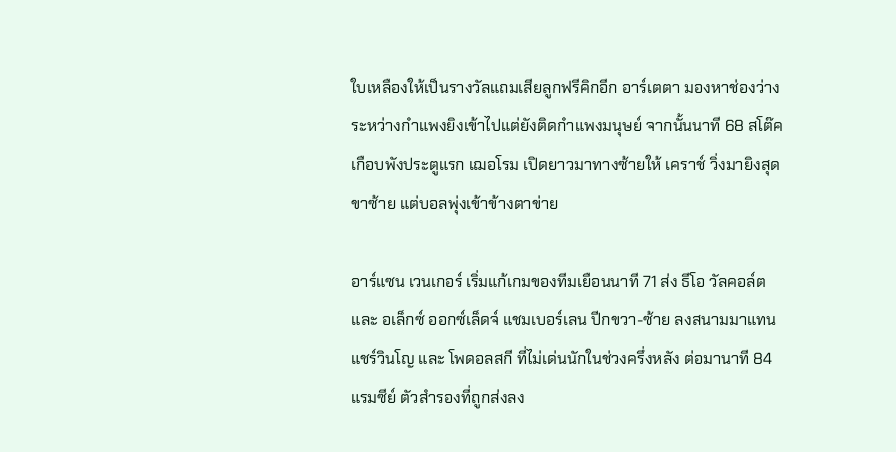ใบเหลืองให้เป็นรางวัลแถมเสียลูกฟรีคิกอีก อาร์เตตา มองหาช่องว่างระหว่างกำแพงยิงเข้าไปแต่ยังติดกำแพงมนุษย์ จากนั้นนาที 68 สโต๊ค เกือบพังประตูแรก เฌอโรม เปิดยาวมาทางซ้ายให้ เคราช์ วิ่งมายิงสุดขาซ้าย แต่บอลพุ่งเข้าข้างตาข่าย

อาร์แซน เวนเกอร์ เริ่มแก้เกมของทีมเยือนนาที 71 ส่ง ธีโอ วัลคอล์ต และ อเล็กซ์ ออกซ์เล็ดจ์ แชมเบอร์เลน ปีกขวา-ซ้าย ลงสนามมาแทน แชร์วินโญ และ โพดอลสกี ที่ไม่เด่นนักในช่วงครึ่งหลัง ต่อมานาที 84 แรมซีย์ ตัวสำรองที่ถูกส่งลง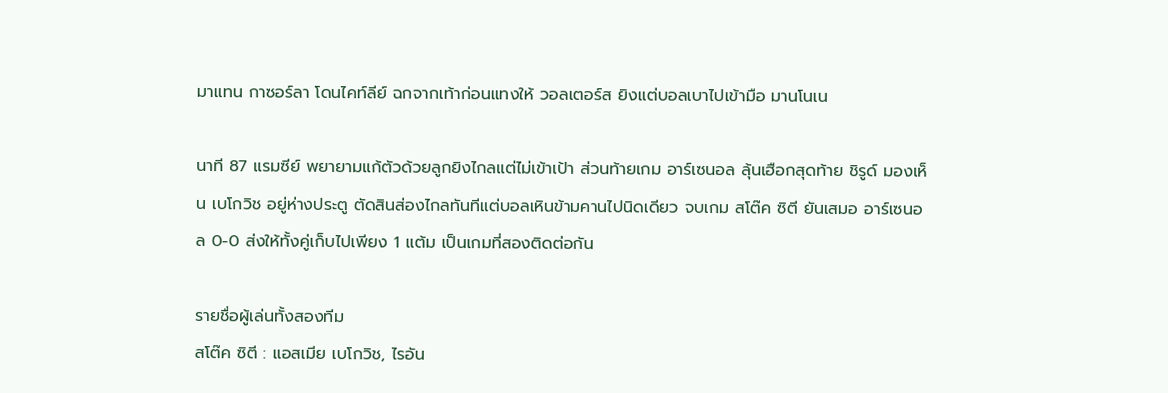มาแทน กาซอร์ลา โดนไคท์ลีย์ ฉกจากเท้าก่อนแทงให้ วอลเตอร์ส ยิงแต่บอลเบาไปเข้ามือ มานโนเน

นาที 87 แรมซีย์ พยายามแก้ตัวด้วยลูกยิงไกลแต่ไม่เข้าเป้า ส่วนท้ายเกม อาร์เซนอล ลุ้นเฮือกสุดท้าย ชิรูด์ มองเห็น เบโกวิช อยู่ห่างประตู ตัดสินส่องไกลทันทีแต่บอลเหินข้ามคานไปนิดเดียว จบเกม สโต๊ค ซิตี ยันเสมอ อาร์เซนอล 0-0 ส่งให้ทั้งคู่เก็บไปเพียง 1 แต้ม เป็นเกมที่สองติดต่อกัน

รายชื่อผู้เล่นทั้งสองทีม
สโต๊ค ซิตี : แอสเมีย เบโกวิช, ไรอัน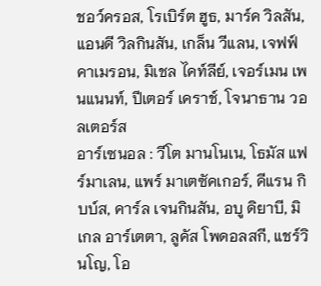ชอว์ครอส, โรเบิร์ต ฮูธ, มาร์ค วิลสัน, แอนดี วิลกินสัน, เกล็น วีแลน, เจฟฟ์ คาเมรอน, มิเชล ไคท์ลีย์, เจอร์เมน เพนแนนท์, ปีเตอร์ เคราช์, โจนาธาน วอลเตอร์ส
อาร์เซนอล : วีโต มานโนเน, โธมัส แฟร์มาเลน, แพร์ มาเตซัคเกอร์, คีแรน กิบบ์ส, คาร์ล เจนกินสัน, อบู ดิยาบี, มิเกล อาร์เตตา, ลูคัส โพดอลสกี, แชร์วินโญ, โอ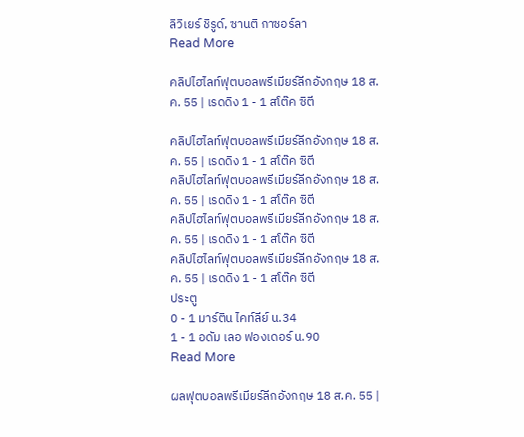ลิวิเยร์ ชิรูด์, ซานติ กาซอร์ลา
Read More

คลิปไฮไลท์ฟุตบอลพรีเมียร์ลีกอังกฤษ 18 ส.ค. 55 | เรดดิง 1 - 1 สโต๊ค ซิตี

คลิปไฮไลท์ฟุตบอลพรีเมียร์ลีกอังกฤษ 18 ส.ค. 55 | เรดดิง 1 - 1 สโต๊ค ซิตี
คลิปไฮไลท์ฟุตบอลพรีเมียร์ลีกอังกฤษ 18 ส.ค. 55 | เรดดิง 1 - 1 สโต๊ค ซิตี
คลิปไฮไลท์ฟุตบอลพรีเมียร์ลีกอังกฤษ 18 ส.ค. 55 | เรดดิง 1 - 1 สโต๊ค ซิตี
คลิปไฮไลท์ฟุตบอลพรีเมียร์ลีกอังกฤษ 18 ส.ค. 55 | เรดดิง 1 - 1 สโต๊ค ซิตี
ประตู
0 - 1 มาร์ติน ไคท์ลีย์ น.34
1 - 1 อดัม เลอ ฟองเดอร์ น.90
Read More

ผลฟุตบอลพรีเมียร์ลีกอังกฤษ 18 ส.ค. 55 |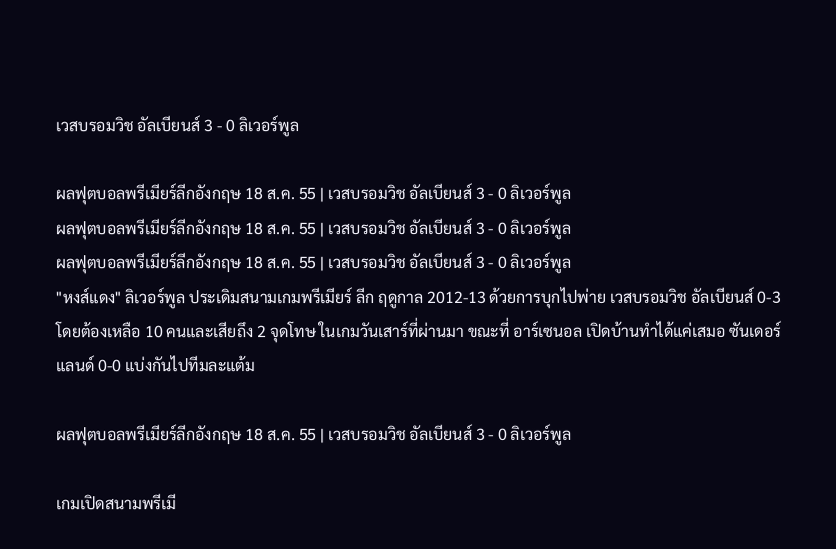เวสบรอมวิช อัลเบียนส์ 3 - 0 ลิเวอร์พูล

ผลฟุตบอลพรีเมียร์ลีกอังกฤษ 18 ส.ค. 55 | เวสบรอมวิช อัลเบียนส์ 3 - 0 ลิเวอร์พูล
ผลฟุตบอลพรีเมียร์ลีกอังกฤษ 18 ส.ค. 55 | เวสบรอมวิช อัลเบียนส์ 3 - 0 ลิเวอร์พูล
ผลฟุตบอลพรีเมียร์ลีกอังกฤษ 18 ส.ค. 55 | เวสบรอมวิช อัลเบียนส์ 3 - 0 ลิเวอร์พูล
"หงส์แดง" ลิเวอร์พูล ประเดิมสนามเกมพรีเมียร์ ลีก ฤดูกาล 2012-13 ด้วยการบุกไปพ่าย เวสบรอมวิช อัลเบียนส์ 0-3 โดยต้องเหลือ 10 คนและเสียถึง 2 จุดโทษ ในเกมวันเสาร์ที่ผ่านมา ขณะที่ อาร์เซนอล เปิดบ้านทำได้แค่เสมอ ซันเดอร์แลนด์ 0-0 แบ่งกันไปทีมละแต้ม

ผลฟุตบอลพรีเมียร์ลีกอังกฤษ 18 ส.ค. 55 | เวสบรอมวิช อัลเบียนส์ 3 - 0 ลิเวอร์พูล

เกมเปิดสนามพรีเมี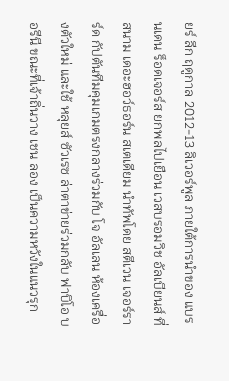ยร์ ลีก ฤดูกาล 2012-13 ลิเวอร์พูล ภายใต้การนำของ แบรนเดน ร็อดเจอร์ส ยกพลไปเยือน เวสบรอมวิช อัลเบียนส์ ที่สนาม เดอะฮอว์ธอร์น สเตเดียม นำทัพโดย สตีเวน เจอร์ราร์ด กัปตันทีมคุมเกมตรงกลางร่วมกับ โจ อัลเลน ห้องเครื่องตัวใหม่ และใช้ หลุยส์ ซัวเรซ ล่าตาข่ายร่วมกลับ ฟาบิโอ บอรีนี ขณะที่เจ้าถิ่นวาง เชน ลอง เป็นความหวังในแนวรุก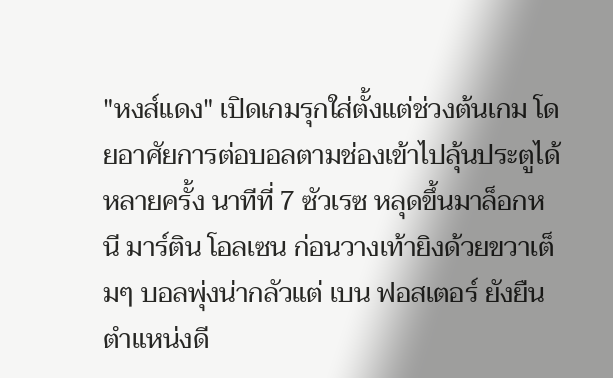"หงส์แดง" เปิดเกมรุกใส่ตั้งแต่ช่วงต้นเกม โดยอาศัยการต่อบอลตามช่องเข้าไปลุ้นประตูได้หลายครั้ง นาทีที่ 7 ซัวเรซ หลุดขึ้นมาล็อกหนี มาร์ติน โอลเซน ก่อนวางเท้ายิงด้วยขวาเต็มๆ บอลพุ่งน่ากลัวแต่ เบน ฟอสเตอร์ ยังยืนตำแหน่งดี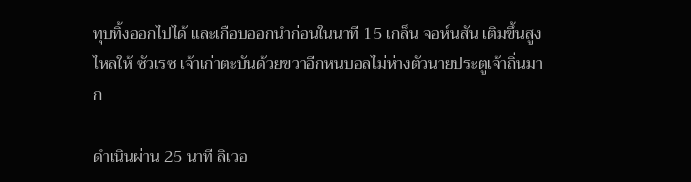ทุบทิ้งออกไปได้ และเกือบออกนำก่อนในนาที 15 เกล็น จอห์นสัน เติมขึ้นสูงไหลให้ ซัวเรซ เจ้าเก่าตะบันด้วยขวาอีกหนบอลไม่ห่างตัวนายประตูเจ้าถิ่นมาก

ดำเนินผ่าน 25 นาที ลิเวอ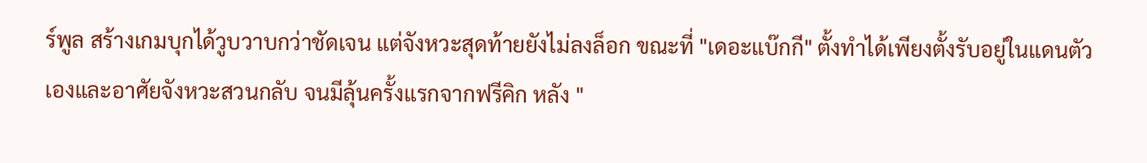ร์พูล สร้างเกมบุกได้วูบวาบกว่าชัดเจน แต่จังหวะสุดท้ายยังไม่ลงล็อก ขณะที่ "เดอะแบ๊กกี" ตั้งทำได้เพียงตั้งรับอยู่ในแดนตัวเองและอาศัยจังหวะสวนกลับ จนมีลุ้นครั้งแรกจากฟรีคิก หลัง "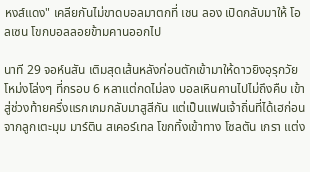หงส์แดง" เคลียกันไม่ขาดบอลมาตกที่ เชน ลอง เปิดกลับมาให้ โอลเซน โขกบอลลอยข้ามคานออกไป

นาที 29 จอห์นสัน เติมสุดเส้นหลังก่อนตักเข้ามาให้ดาวยิงอุรุกวัยโหม่งโล่งๆ ที่กรอบ 6 หลาแต่กดไม่ลง บอลเหินคานไปไม่ถึงคืบ เข้าสู่ช่วงท้ายครึ่งแรกเกมกลับมาสูสีกัน แต่เป็นแฟนเจ้าถิ่นที่ได้เฮก่อนจากลูกเตะมุม มาร์ติน สเคอร์เทล โขกทิ้งเข้าทาง โซลตัน เกรา แต่ง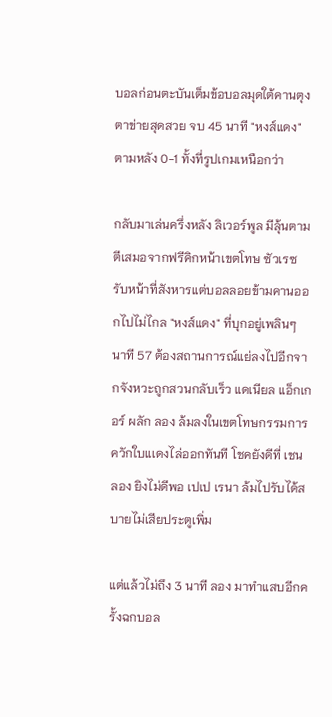บอลก่อนตะบันเต็มข้อบอลมุดใต้คานตุงตาข่ายสุดสวย จบ 45 นาที "หงส์แดง" ตามหลัง 0-1 ทั้งที่รูปเกมเหนือกว่า

กลับมาเล่นครึ่งหลัง ลิเวอร์พูล มีลุ้นตามตีเสมอจากฟรีคิกหน้าเขตโทษ ซัวเรซ รับหน้าที่สังหารแต่บอลลอยข้ามคานออกไปไม่ไกล "หงส์แดง" ที่บุกอยู่เพลินๆ นาที 57 ต้องสถานการณ์แย่ลงไปอีกจากจังหวะถูกสวนกลับเร็ว แดเนียล แอ็กเกอร์ ผลัก ลอง ล้มลงในเขตโทษกรรมการควักใบแเดงไล่ออกทันที โชคยังดีที่ เชน ลอง ยิงไม่ดีพอ เปเป เรนา ล้มไปรับได้สบายไม่เสียประตูเพิ่ม

แต่แล้วไม่ถึง 3 นาที ลอง มาทำแสบอีกครั้งฉกบอล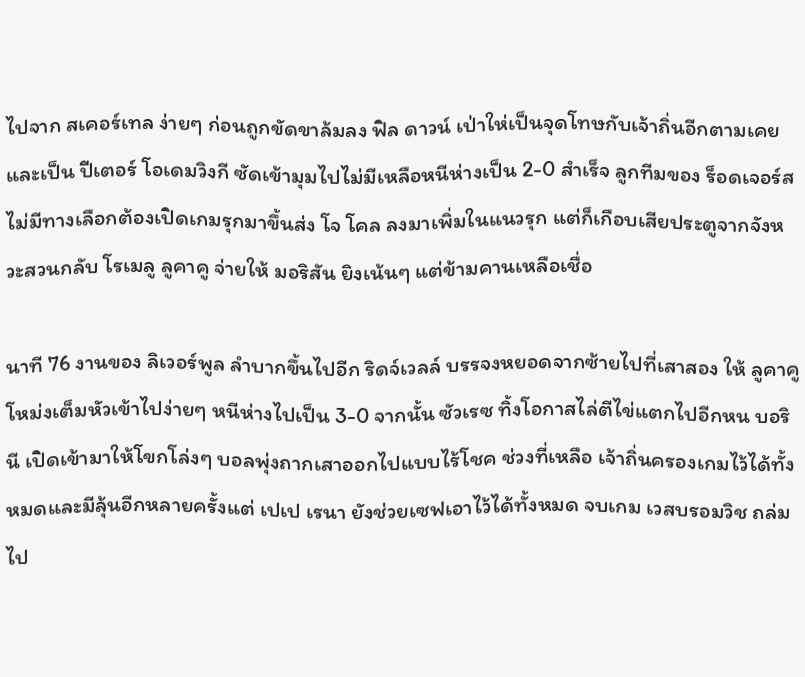ไปจาก สเคอร์เทล ง่ายๆ ก่อนถูกขัดขาล้มลง ฟิล ดาวน์ เป่าให่เป็นจุดโทษกับเจ้าถิ่นอีกตามเคย และเป็น ปีเตอร์ โอเดมวิงกี ซัดเข้ามุมไปไม่มีเหลือหนีห่างเป็น 2-0 สำเร็จ ลูกทีมของ ร็อดเจอร์ส ไม่มีทางเลือกต้องเปิดเกมรุกมาขึ้นส่ง โจ โคล ลงมาเพิ่มในแนวรุก แต่ก็เกือบเสียประตูจากจังหวะสวนกลับ โรเมลู ลูคาคู จ่ายให้ มอริสัน ยิงเน้นๆ แต่ข้ามคานเหลือเชื่อ

นาที 76 งานของ ลิเวอร์พูล ลำบากขึ้นไปอีก ริดจ์เวลล์ บรรจงหยอดจากซ้ายไปที่เสาสอง ให้ ลูคาคู โหม่งเต็มหัวเข้าไปง่ายๆ หนีห่างไปเป็น 3-0 จากนั้น ซัวเรซ ทิ้งโอกาสไล่ตีไข่แตกไปอีกหน บอรินี เปิดเข้ามาให้โขกโล่งๆ บอลพุ่งถากเสาออกไปแบบไร้โชค ช่วงที่เหลือ เจ้าถิ่นครองเกมไว้ได้ทั้งหมดและมีลุ้นอีกหลายครั้งแต่ เปเป เรนา ยังช่วยเซฟเอาไว้ได้ทั้งหมด จบเกม เวสบรอมวิช ถล่มไป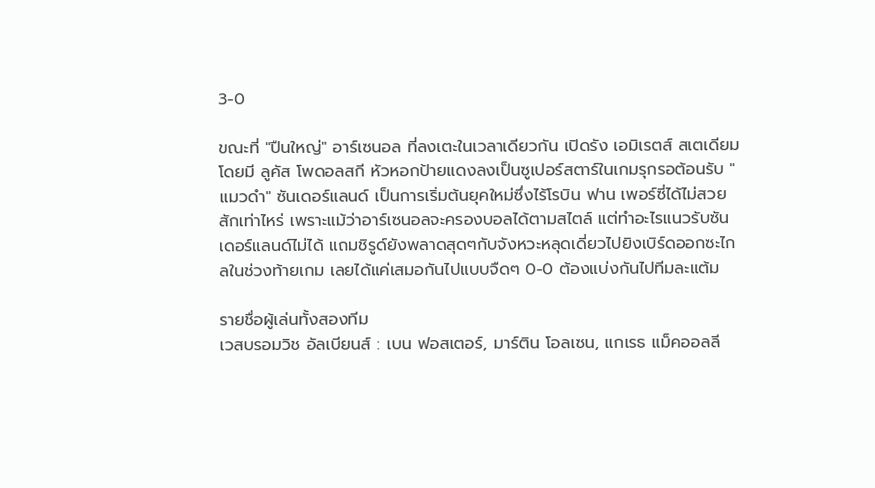3-0

ขณะที่ "ปืนใหญ่" อาร์เซนอล ที่ลงเตะในเวลาเดียวกัน เปิดรัง เอมิเรตส์ สเตเดียม โดยมี ลูคัส โพดอลสกี หัวหอกป้ายแดงลงเป็นซูเปอร์สตาร์ในเกมรุกรอต้อนรับ "แมวดำ" ซันเดอร์แลนด์ เป็นการเริ่มต้นยุคใหม่ซึ่งไร้โรบิน ฟาน เพอร์ซี่ได้ไม่สวยสักเท่าไหร่ เพราะแม้ว่าอาร์เซนอลจะครองบอลได้ตามสไตล์ แต่ทำอะไรแนวรับซันเดอร์แลนด์ไม่ได้ แถมชิรูด์ยังพลาดสุดๆกับจังหวะหลุดเดี่ยวไปยิงเบิร์ดออกซะไกลในช่วงท้ายเกม เลยได้แค่เสมอกันไปแบบจืดๆ 0-0 ต้องแบ่งกันไปทีมละแต้ม

รายชื่อผู้เล่นทั้งสองทีม
เวสบรอมวิช อัลเบียนส์ : เบน ฟอสเตอร์, มาร์ติน โอลเซน, แกเรธ แม็คออลลี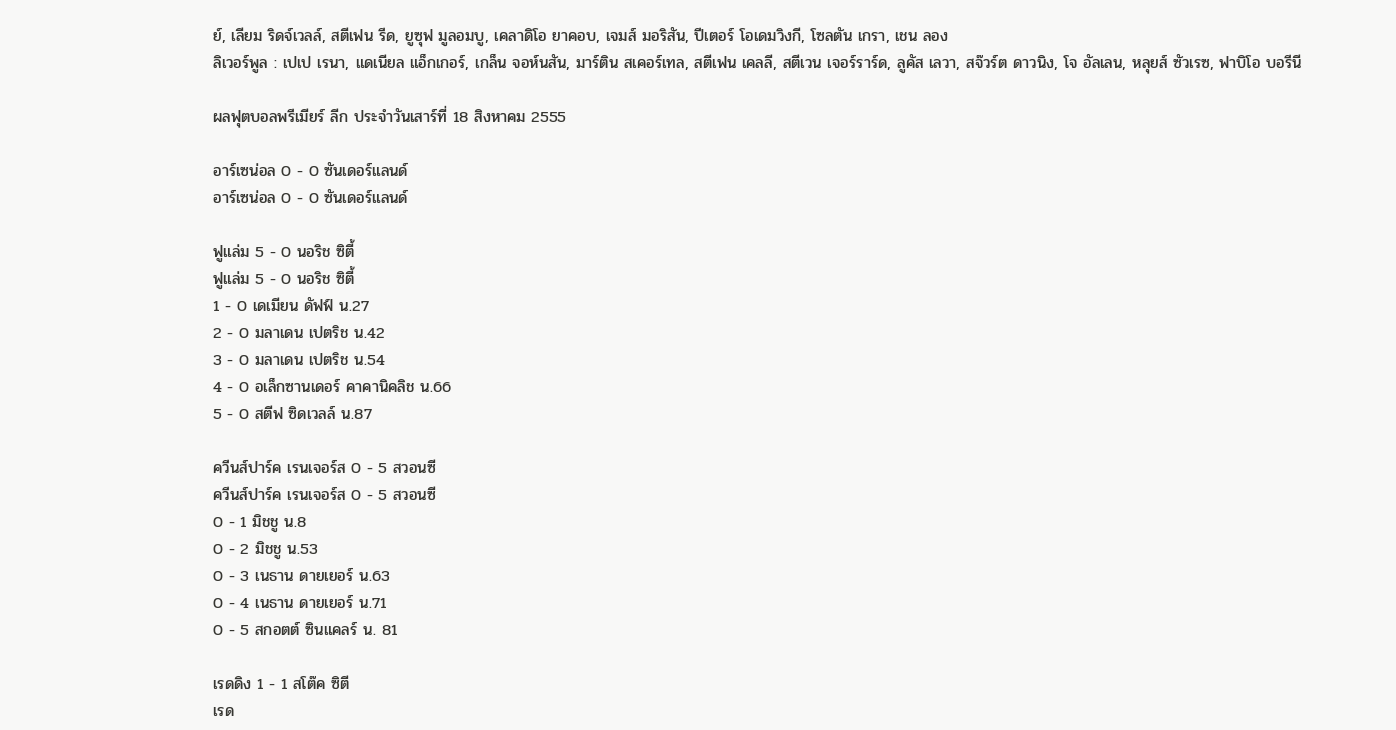ย์, เลียม ริดจ์เวลล์, สตีเฟน รีด, ยูซุฟ มูลอมบู, เคลาดิโอ ยาคอบ, เจมส์ มอริสัน, ปีเตอร์ โอเดมวิงกี, โซลตัน เกรา, เชน ลอง
ลิเวอร์พูล : เปเป เรนา, แดเนียล แอ็กเกอร์, เกล็น จอห์นสัน, มาร์ติน สเคอร์เทล, สตีเฟน เคลลี, สตีเวน เจอร์ราร์ด, ลูคัส เลวา, สจ๊วร์ต ดาวนิง, โจ อัลเลน, หลุยส์ ซัวเรซ, ฟาบิโอ บอรีนี

ผลฟุตบอลพรีเมียร์ ลีก ประจำวันเสาร์ที่ 18 สิงหาคม 2555

อาร์เซน่อล 0 - 0 ซันเดอร์แลนด์
อาร์เซน่อล 0 - 0 ซันเดอร์แลนด์

ฟูแล่ม 5 - 0 นอริช ซิตี้
ฟูแล่ม 5 - 0 นอริช ซิตี้
1 - 0 เดเมียน ดัฟฟ์ น.27
2 - 0 มลาเดน เปตริช น.42
3 - 0 มลาเดน เปตริช น.54
4 - 0 อเล็กซานเดอร์ คาคานิคลิช น.66
5 - 0 สตีฟ ซิดเวลล์ น.87

ควีนส์ปาร์ค เรนเจอร์ส 0 - 5 สวอนซี
ควีนส์ปาร์ค เรนเจอร์ส 0 - 5 สวอนซี
0 - 1 มิชชู น.8
0 - 2 มิชชู น.53
0 - 3 เนธาน ดายเยอร์ น.63
0 - 4 เนธาน ดายเยอร์ น.71
0 - 5 สกอตต์ ซินแคลร์ น. 81

เรดดิง 1 - 1 สโต๊ค ซิตี
เรด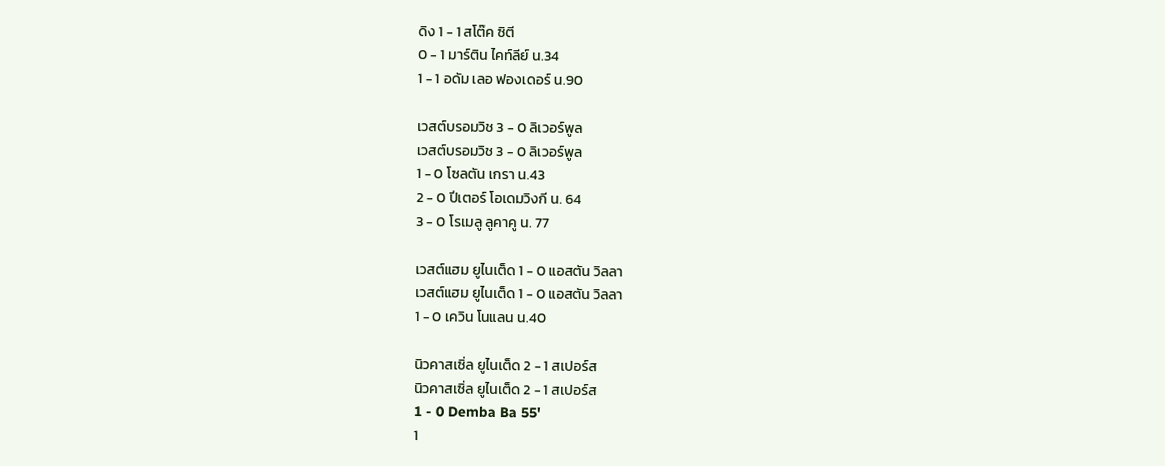ดิง 1 - 1 สโต๊ค ซิตี
0 - 1 มาร์ติน ไคท์ลีย์ น.34
1 - 1 อดัม เลอ ฟองเดอร์ น.90

เวสต์บรอมวิช 3 - 0 ลิเวอร์พูล
เวสต์บรอมวิช 3 - 0 ลิเวอร์พูล
1 - 0 โซลตัน เกรา น.43
2 - 0 ปีเตอร์ โอเดมวิงกี น. 64
3 - 0 โรเมลู ลูคาคู น. 77

เวสต์แฮม ยูไนเต็ด 1 - 0 แอสตัน วิลลา
เวสต์แฮม ยูไนเต็ด 1 - 0 แอสตัน วิลลา
1 - 0 เควิน โนแลน น.40

นิวคาสเซิ่ล ยูไนเต็ด 2 - 1 สเปอร์ส
นิวคาสเซิ่ล ยูไนเต็ด 2 - 1 สเปอร์ส
1 - 0 Demba Ba 55'
1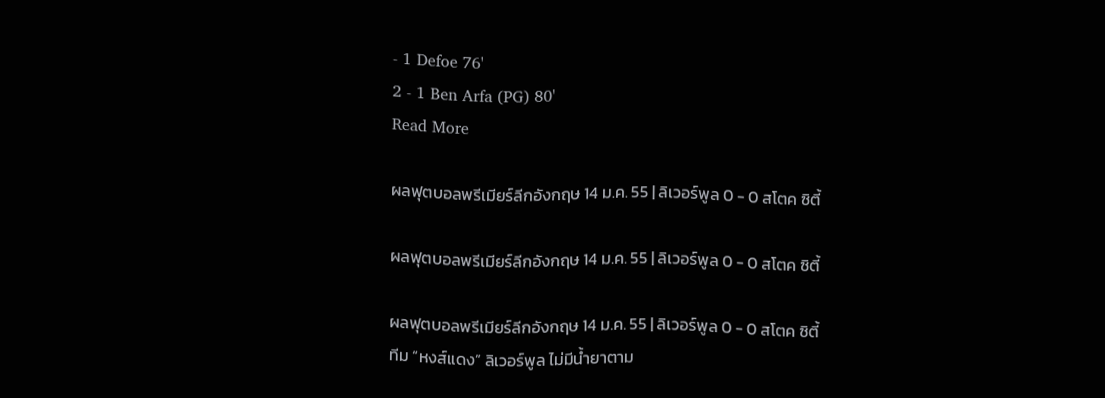- 1 Defoe 76'
2 - 1 Ben Arfa (PG) 80'
Read More

ผลฟุตบอลพรีเมียร์ลีกอังกฤษ 14 ม.ค. 55 | ลิเวอร์พูล 0 - 0 สโตค ซิตี้

ผลฟุตบอลพรีเมียร์ลีกอังกฤษ 14 ม.ค. 55 | ลิเวอร์พูล 0 - 0 สโตค ซิตี้

ผลฟุตบอลพรีเมียร์ลีกอังกฤษ 14 ม.ค. 55 | ลิเวอร์พูล 0 - 0 สโตค ซิตี้
ทีม “หงส์แดง” ลิเวอร์พูล ไม่มีน้ำยาตาม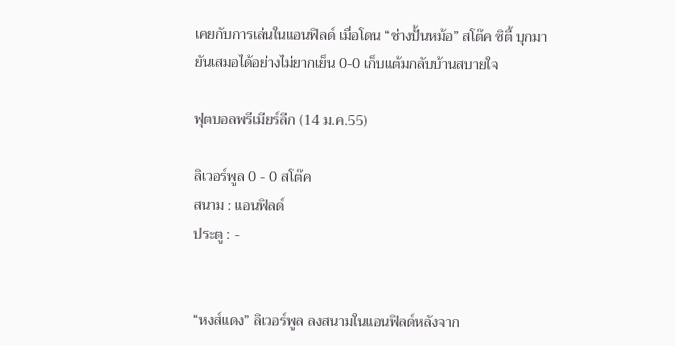เคยกับการเล่นในแอนฟิลด์ เมื่อโดน “ช่างปั้นหม้อ” สโต๊ค ซิตี้ บุกมายันเสมอได้อย่างไม่ยากเย็น 0-0 เก็บแต้มกลับบ้านสบายใจ

ฟุตบอลพรีเมียร์ลีก (14 ม.ค.55)

ลิเวอร์พูล 0 - 0 สโต๊ค
สนาม : แอนฟิลด์
ประตู : -


“หงส์แดง” ลิเวอร์พูล ลงสนามในแอนฟิลด์หลังจาก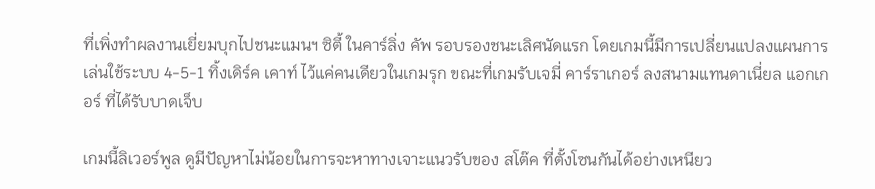ที่เพิ่งทำผลงานเยี่ยมบุกไปชนะแมนฯ ซิตี้ ในคาร์ลิ่ง คัพ รอบรองชนะเลิศนัดแรก โดยเกมนี้มีการเปลี่ยนแปลงแผนการเล่นใช้ระบบ 4-5-1 ทิ้งเดิร์ค เคาท์ ไว้แค่คนเดียวในเกมรุก ขณะที่เกมรับเจมี่ คาร์ราเกอร์ ลงสนามแทนดาเนี่ยล แอกเกอร์ ที่ได้รับบาดเจ็บ

เกมนี้ลิเวอร์พูล ดูมีปัญหาไม่น้อยในการจะหาทางเจาะแนวรับของ สโต๊ค ที่ตั้งโซนกันได้อย่างเหนียว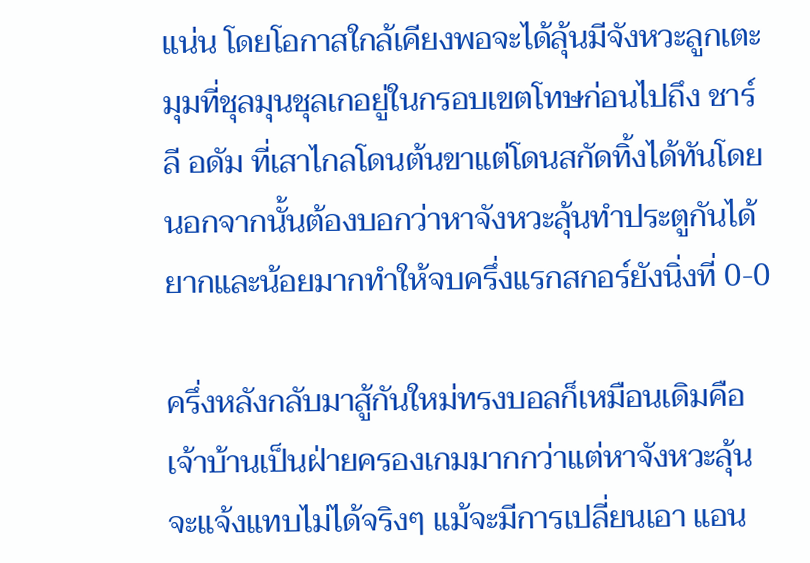แน่น โดยโอกาสใกล้เคียงพอจะได้ลุ้นมีจังหวะลูกเตะมุมที่ชุลมุนชุลเกอยู่ในกรอบเขตโทษก่อนไปถึง ชาร์ลี อดัม ที่เสาไกลโดนต้นขาแต่โดนสกัดทิ้งได้ทันโดยนอกจากนั้นต้องบอกว่าหาจังหวะลุ้นทำประตูกันได้ยากและน้อยมากทำให้จบครึ่งแรกสกอร์ยังนิ่งที่ 0-0

ครึ่งหลังกลับมาสู้กันใหม่ทรงบอลก็เหมือนเดิมคือเจ้าบ้านเป็นฝ่ายครองเกมมากกว่าแต่หาจังหวะลุ้นจะแจ้งแทบไม่ได้จริงๆ แม้จะมีการเปลี่ยนเอา แอน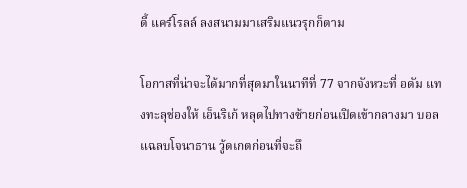ดี้ แคร์โรลล์ ลงสนามมาเสริมแนวรุกก็ตาม

โอกาสที่น่าจะได้มากที่สุดมาในนาทีที่ 77 จากจังหวะที่ อดัม แทงทะลุช่องให้ เอ็นริเก้ หลุดไปทางซ้ายก่อนเปิดเข้ากลางมา บอลแฉลบโจนาธาน วู้ดเกตก่อนที่จะถึ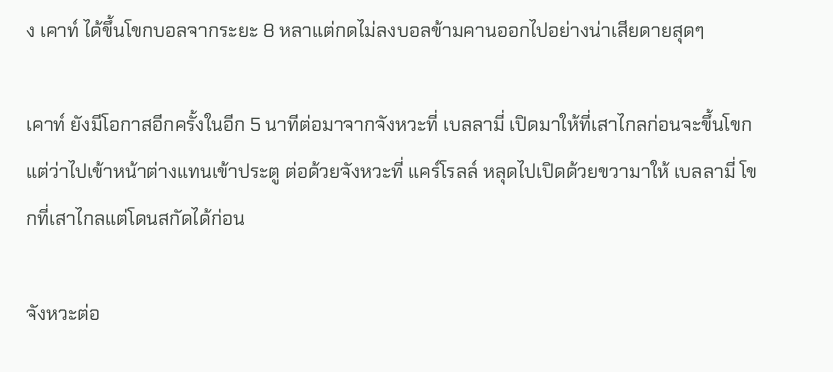ง เคาท์ ได้ขึ้นโขกบอลจากระยะ 8 หลาแต่กดไม่ลงบอลข้ามคานออกไปอย่างน่าเสียดายสุดๆ

เคาท์ ยังมีโอกาสอีกครั้งในอีก 5 นาทีต่อมาจากจังหวะที่ เบลลามี่ เปิดมาให้ที่เสาไกลก่อนจะขึ้นโขกแต่ว่าไปเข้าหน้าต่างแทนเข้าประตู ต่อด้วยจังหวะที่ แคร์โรลล์ หลุดไปเปิดด้วยขวามาให้ เบลลามี่ โขกที่เสาไกลแต่โดนสกัดได้ก่อน

จังหวะต่อ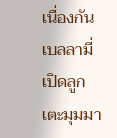เนื่องกัน เบลลามี่ เปิดลูกเตะมุมมา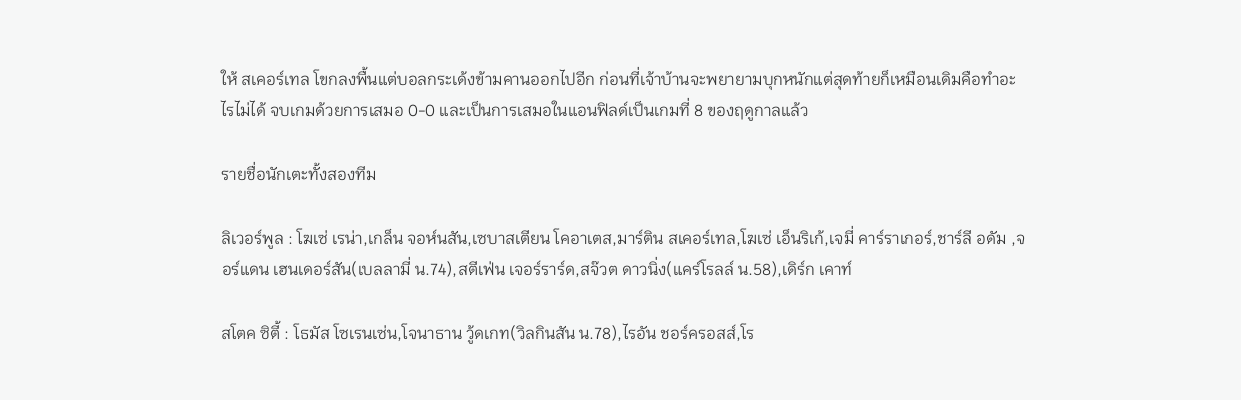ให้ สเคอร์เทล โขกลงพื้นแต่บอลกระเด้งข้ามคานออกไปอีก ก่อนที่เจ้าบ้านจะพยายามบุกหนักแต่สุดท้ายก็เหมือนเดิมคือทำอะไรไม่ได้ จบเกมด้วยการเสมอ 0-0 และเป็นการเสมอในแอนฟิลด์เป็นเกมที่ 8 ของฤดูกาลแล้ว

รายชื่อนักเตะทั้งสองทีม

ลิเวอร์พูล : โฆเซ่ เรน่า,เกล็น จอห์นสัน,เซบาสเตียน โคอาเตส,มาร์ติน สเคอร์เทล,โฆเซ่ เอ็นริเก้,เจมี่ คาร์ราเกอร์,ชาร์ลี อดัม ,จอร์แดน เฮนเดอร์สัน(เบลลามี่ น.74),สตีเฟ่น เจอร์ราร์ด,สจ๊วต ดาวนิ่ง(แคร์โรลล์ น.58),เดิร์ก เคาท์

สโตค ซิตี้ : โธมัส โซเรนเซ่น,โจนาธาน วู้ดเกท(วิลกินสัน น.78),ไรอัน ชอร์ครอสส์,โร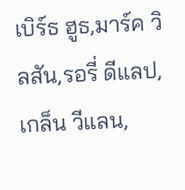เบิร์ธ ฮูธ,มาร์ค วิลสัน,รอรี่ ดีแลป,เกล็น วีแลน,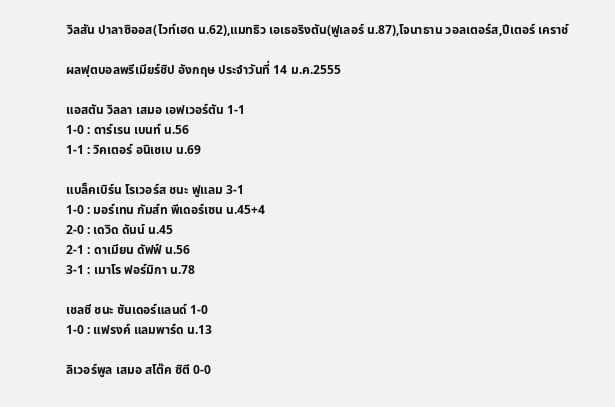วิลสัน ปาลาซิออส(ไวท์เฮด น.62),แมทธิว เอเธอริงตัน(ฟูเลอร์ น.87),โจนาธาน วอลเตอร์ส,ปีเตอร์ เคราช์

ผลฟุตบอลพรีเมียร์ชิป อังกฤษ ประจำวันที่ 14 ม.ค.2555

แอสตัน วิลลา เสมอ เอฟเวอร์ตัน 1-1
1-0 : ดาร์เรน เบนท์ น.56
1-1 : วิคเตอร์ อนิเชเบ น.69

แบล็คเบิร์น โรเวอร์ส ชนะ ฟูแลม 3-1
1-0 : มอร์เทน กัมส์ท พีเดอร์เซน น.45+4
2-0 : เดวิด ดันน์ น.45
2-1 : ดาเมียน ดัฟฟ์ น.56
3-1 : เมาโร ฟอร์มิกา น.78

เชลซี ชนะ ซันเดอร์แลนด์ 1-0
1-0 : แฟรงค์ แลมพาร์ด น.13

ลิเวอร์พูล เสมอ สโต๊ค ซิตี 0-0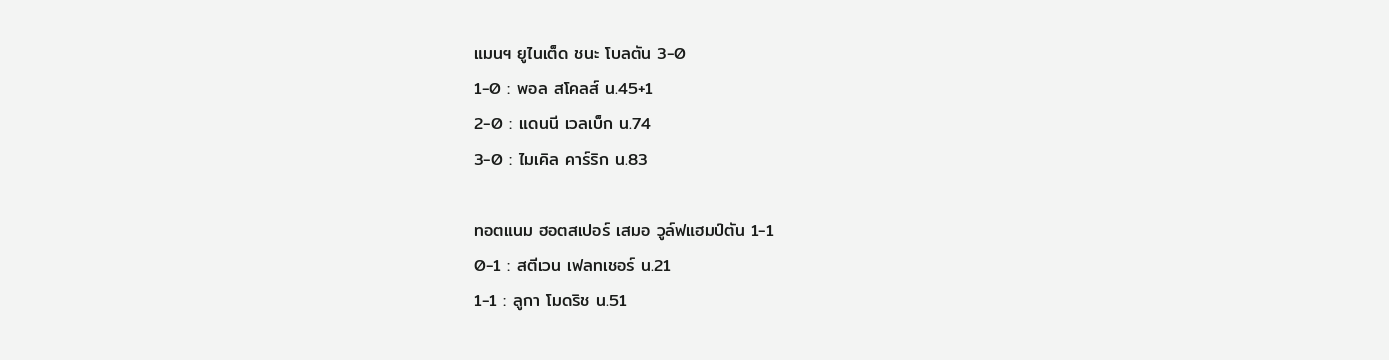แมนฯ ยูไนเต็ด ชนะ โบลตัน 3-0
1-0 : พอล สโคลส์ น.45+1
2-0 : แดนนี เวลเบ็ก น.74
3-0 : ไมเคิล คาร์ริก น.83

ทอตแนม ฮอตสเปอร์ เสมอ วูล์ฟแฮมป์ตัน 1-1
0-1 : สตีเวน เฟลทเชอร์ น.21
1-1 : ลูกา โมดริช น.51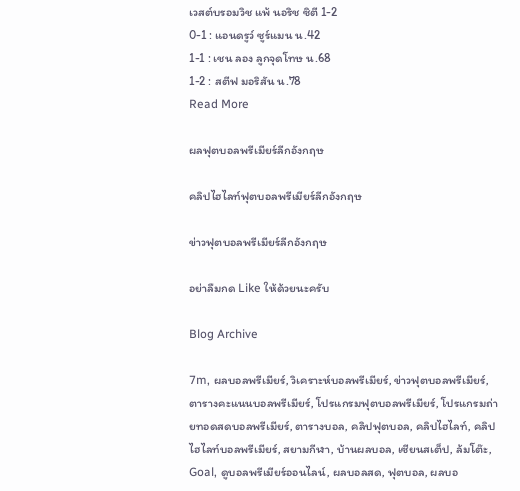เวสต์บรอมวิช แพ้ นอริช ซิตี 1-2
0-1 : แอนดรูว์ ซูร์แมน น.42
1-1 : เชน ลอง ลูกจุดโทษ น.68
1-2 : สตีฟ มอริสัน น.78
Read More

ผลฟุตบอลพรีเมียร์ลีกอังกฤษ

คลิปไฮไลท์ฟุตบอลพรีเมียร์ลีกอังกฤษ

ข่าวฟุตบอลพรีเมียร์ลีกอังกฤษ

อย่าลืมกด Like ให้ด้วยนะครับ

Blog Archive

7m, ผลบอลพรีเมียร์, วิเคราะห์บอลพรีเมียร์, ข่าวฟุตบอลพรีเมียร์, ตารางคะแนนบอลพรีเมียร์, โปรแกรมฟุตบอลพรีเมียร์, โปรแกรมถ่ายทอดสดบอลพรีเมียร์, ตารางบอล, คลิปฟุตบอล, คลิปไฮไลท์, คลิปไฮไลท์บอลพรีเมียร์, สยามกีฬา, บ้านผลบอล, เซียนสเต็ป, ล้มโต๊ะ, Goal, ดูบอลพรีเมียร์ออนไลน์, ผลบอลสด, ฟุตบอล, ผลบอ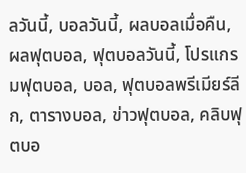ลวันนี้, บอลวันนี้, ผลบอลเมื่อคืน, ผลฟุตบอล, ฟุตบอลวันนี้, โปรแกรมฟุตบอล, บอล, ฟุตบอลพรีเมียร์ลีก, ตารางบอล, ข่าวฟุตบอล, คลิบฟุตบอ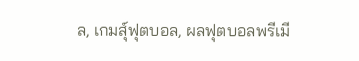ล, เกมส์ุฟุตบอล, ผลฟุตบอลพรีเมี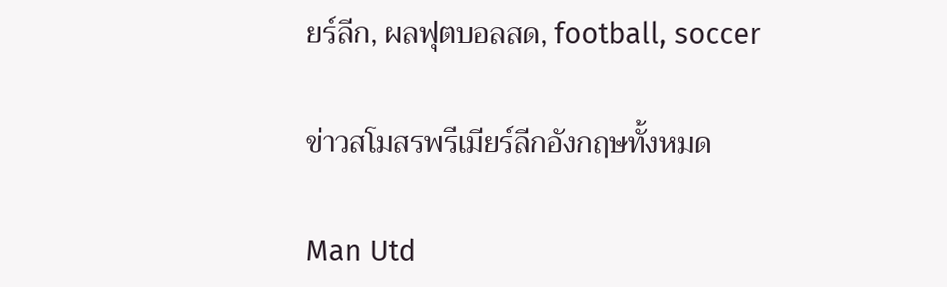ยร์ลีก, ผลฟุตบอลสด, football, soccer

ข่าวสโมสรพรีเมียร์ลีกอังกฤษทั้งหมด

Man Utd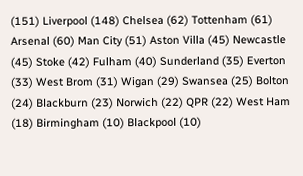(151) Liverpool (148) Chelsea (62) Tottenham (61) Arsenal (60) Man City (51) Aston Villa (45) Newcastle (45) Stoke (42) Fulham (40) Sunderland (35) Everton (33) West Brom (31) Wigan (29) Swansea (25) Bolton (24) Blackburn (23) Norwich (22) QPR (22) West Ham (18) Birmingham (10) Blackpool (10)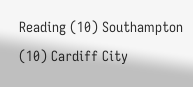Reading (10) Southampton (10) Cardiff City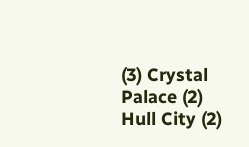(3) Crystal Palace (2) Hull City (2)